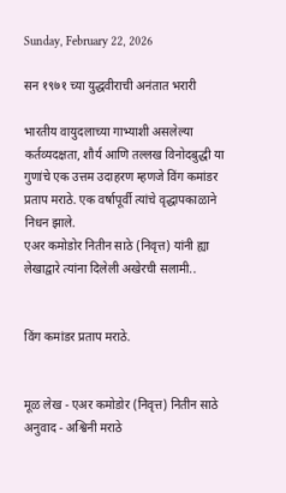Sunday, February 22, 2026

सन १९७१ च्या युद्धवीराची अनंतात भरारी

भारतीय वायुदलाच्या गाभ्याशी असलेल्या कर्तव्यदक्षता, शौर्य आणि तल्लख विनोदबुद्धी या गुणांचे एक उत्तम उदाहरण म्हणजे विंग कमांडर प्रताप मराठे. एक वर्षापूर्वी त्यांचे वृद्धापकाळाने निधन झाले.
एअर कमोडोर नितीन साठे (निवृत्त) यांनी ह्या लेखाद्वारे त्यांना दिलेली अखेरची सलामी..


विंग कमांडर प्रताप मराठे.


मूळ लेख - एअर कमोडोर (निवृत्त) नितीन साठे
अनुवाद - अश्विनी मराठे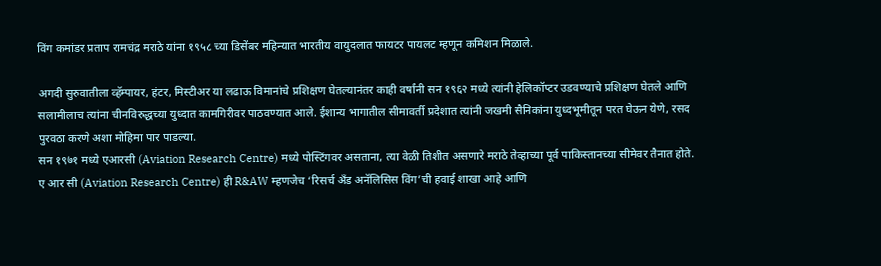विंग कमांडर प्रताप रामचंद्र मराठे यांना १९५८ च्या डिसेंबर महिन्यात भारतीय वायुदलात फायटर पायलट म्हणून कमिशन मिळाले.

अगदी सुरुवातीला व्हॅम्पायर, हंटर, मिस्टीअर या लढाऊ विमानांचे प्रशिक्षण घेतल्यानंतर काही वर्षांनी सन १९६२ मध्ये त्यांनी हेलिकॉप्टर उडवण्याचे प्रशिक्षण घेतले आणि सलामीलाच त्यांना चीनविरुद्धच्या युध्दात कामगिरीवर पाठवण्यात आले. ईशान्य भागातील सीमावर्ती प्रदेशात त्यांनी जखमी सैनिकांना युध्दभूमीतून परत घेऊन येणे, रसद पुरवठा करणे अशा मोहिमा पार पाडल्या.
सन १९७१ मध्ये एआरसी (Aviation Research Centre) मध्ये पोस्टिंगवर असताना, त्या वेळी तिशीत असणारे मराठे तेव्हाच्या पूर्व पाकिस्तानच्या सीमेवर तैनात होते. ए आर सी (Aviation Research Centre) ही R&AW म्हणजेच ‘रिसर्च अँड अनॅलिसिस विंग’ची हवाई शाखा आहे आणि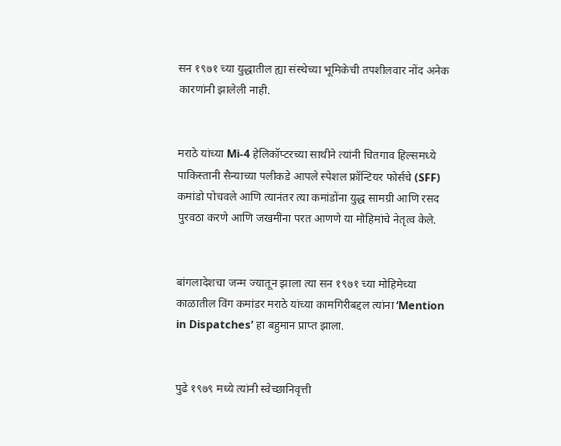सन १९७१ च्या युद्धातील ह्या संस्थेच्या भूमिकेची तपशीलवार नोंद अनेक कारणांनी झालेली नाही.


मराठे यांच्या Mi-4 हेलिकॉप्टरच्या साथीने त्यांनी चितगाव हिल्समध्ये पाकिस्तानी सैन्याच्या पलीकडे आपले स्पेशल फ्रॉन्टियर फोर्सचे (SFF) कमांडो पोचवले आणि त्यानंतर त्या कमांडोंना युद्ध सामग्री आणि रसद पुरवठा करणे आणि जखमींना परत आणणे या मोहिमांचे नेतृत्व केले.


बांगलादेशचा जन्म ज्यातून झाला त्या सन १९७१ च्या मोहिमेच्या काळातील विंग कमांडर मराठे यांच्या कामगिरीबद्दल त्यांना ‘Mention in Dispatches’ हा बहुमान प्राप्त झाला.


पुढे १९७९ मध्ये त्यांनी स्वेच्छानिवृत्ती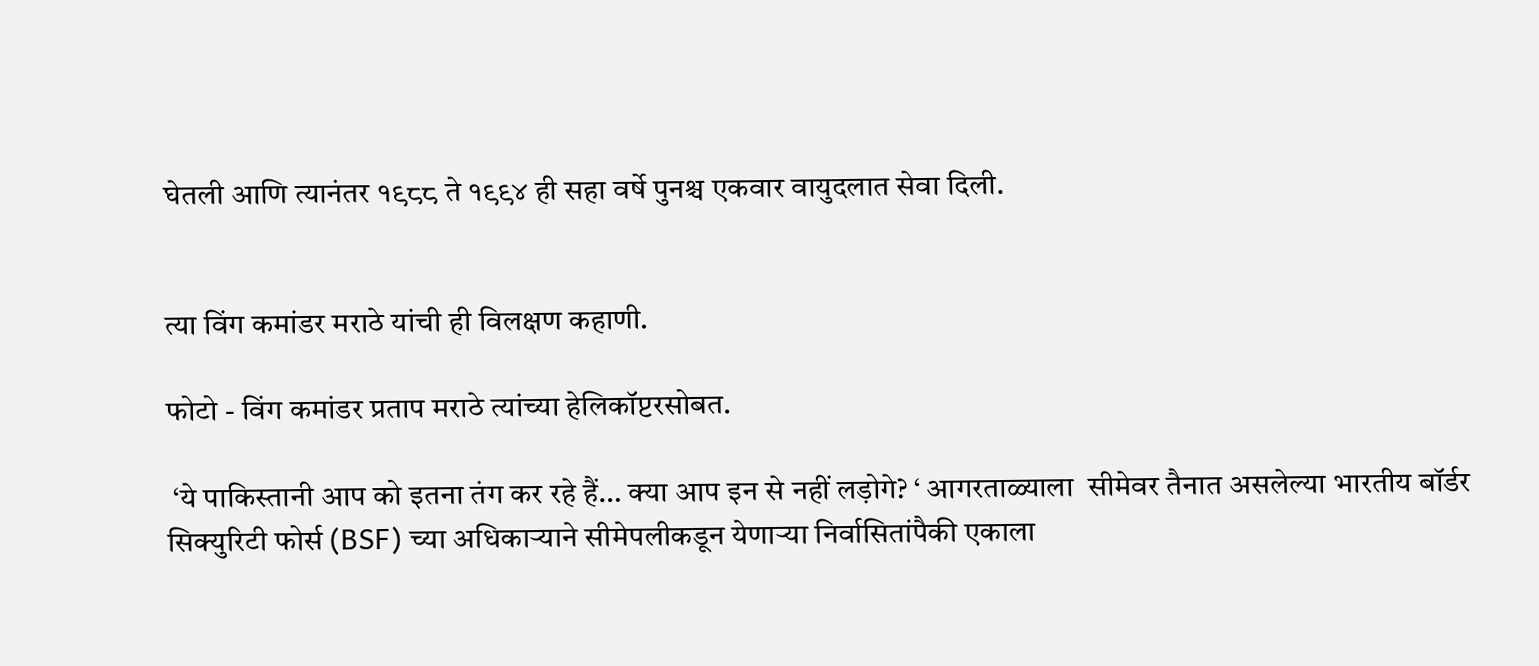घेतली आणि त्यानंतर १९८८ ते १९९४ ही सहा वर्षे पुनश्च एकवार वायुदलात सेवा दिली.


त्या विंग कमांडर मराठे यांची ही विलक्षण कहाणी.

फोटो - विंग कमांडर प्रताप मराठे त्यांच्या हेलिकॉप्टरसोबत.

 ‘ये पाकिस्तानी आप को इतना तंग कर रहे हैं… क्या आप इन से नहीं लड़ोगे? ‘ आगरताळ्याला  सीमेवर तैनात असलेल्या भारतीय बॉर्डर सिक्युरिटी फोर्स (BSF) च्या अधिकाऱ्याने सीमेपलीकडून येणाऱ्या निर्वासितांपैकी एकाला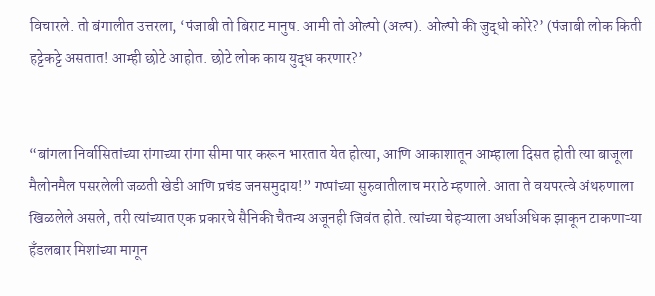विचारले. तो बंगालीत उत्तरला, ‘पंजाबी तो बिराट मानुष. आमी तो ओल्पो (अल्प). ओल्पो की जुद्धो कोरे?’ (पंजाबी लोक किती हट्टेकट्टे असतात! आम्ही छोटे आहोत. छोटे लोक काय युद्ध करणार?’


“बांगला निर्वासितांच्या रांगाच्या रांगा सीमा पार करून भारतात येत होत्या, आणि आकाशातून आम्हाला दिसत होती त्या बाजूला मैलोनमैल पसरलेली जळती खेडी आणि प्रचंड जनसमुदाय!” गप्पांच्या सुरुवातीलाच मराठे म्हणाले. आता ते वयपरत्वे अंथरुणाला खिळलेले असले, तरी त्यांच्यात एक प्रकारचे सैनिकी चैतन्य अजूनही जिवंत होते. त्यांच्या चेहऱ्याला अर्धाअधिक झाकून टाकणाऱ्या हँडलबार मिशांच्या मागून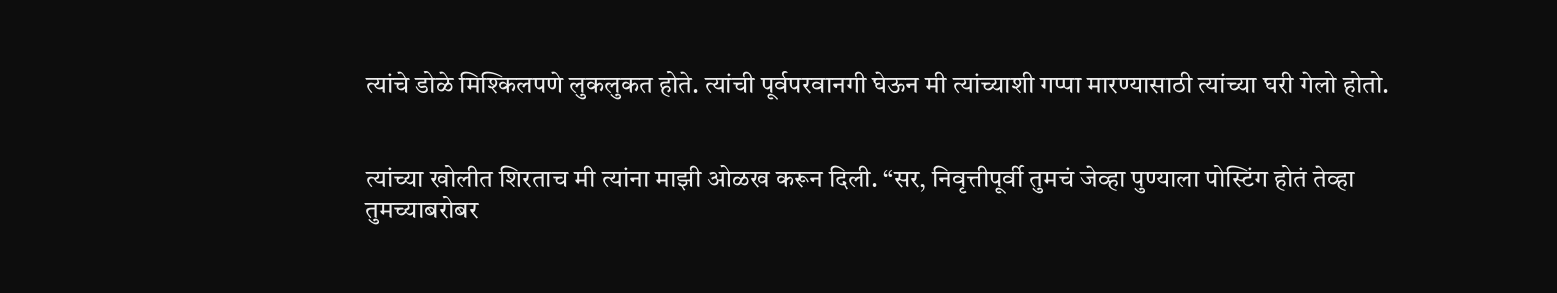त्यांचे डोळे मिश्किलपणे लुकलुकत होते. त्यांची पूर्वपरवानगी घेऊन मी त्यांच्याशी गप्पा मारण्यासाठी त्यांच्या घरी गेलो होतो.


त्यांच्या खोलीत शिरताच मी त्यांना माझी ओळख करून दिली. “सर, निवृत्तीपूर्वी तुमचं जेव्हा पुण्याला पोस्टिंग होतं तेव्हा तुमच्याबरोबर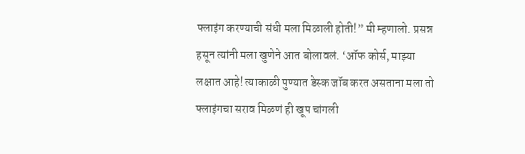फ्लाइंग करण्याची संधी मला मिळाली होती!” मी म्हणालो. प्रसन्न हसून त्यांनी मला खुणेने आत बोलावलं. ‘ऑफ कोर्स, माझ्या लक्षात आहे! त्याकाळी पुण्यात डेस्क जॉब करत असताना मला तो फ्लाइंगचा सराव मिळणं ही खूप चांगली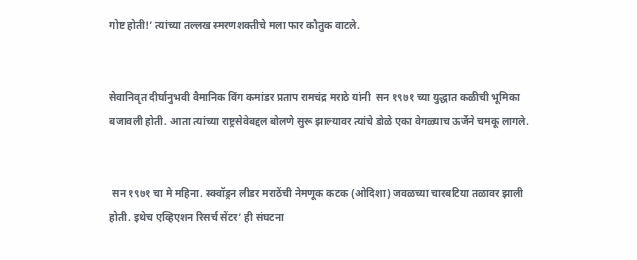गोष्ट होती!’ त्यांच्या तल्लख स्मरणशक्तीचे मला फार कौतुक वाटले.


सेवानिवृत दीर्घानुभवी वैमानिक विंग कमांडर प्रताप रामचंद्र मराठे यांनी  सन १९७१ च्या युद्धात कळीची भूमिका बजावली होती. आता त्यांच्या राष्ट्रसेवेबद्दल बोलणे सुरू झाल्यावर त्यांचे डोळे एका वेगळ्याच ऊर्जेने चमकू लागले.


 सन १९७१ चा मे महिना. स्क्वॉड्रन लीडर मराठेंची नेमणूक कटक (ओदिशा) जवळच्या चारबटिया तळावर झाली होती. इथेच एव्हिएशन रिसर्च सेंटर’ ही संघटना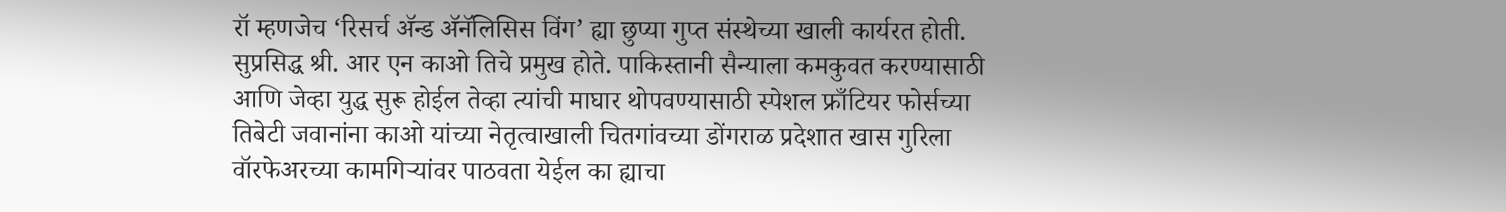रॉ म्हणजेच ‘रिसर्च ॲन्ड ॲनॅलिसिस विंग’ ह्या छुप्या गुप्त संस्थेच्या खाली कार्यरत होती. सुप्रसिद्ध श्री. आर एन काओ तिचे प्रमुख होते. पाकिस्तानी सैन्याला कमकुवत करण्यासाठी आणि जेव्हा युद्ध सुरू होईल तेव्हा त्यांची माघार थोपवण्यासाठी स्पेशल फ्राँटियर फोर्सच्या तिबेटी जवानांना काओ यांच्या नेतृत्वाखाली चितगांवच्या डोंगराळ प्रदेशात खास गुरिला वॉरफेअरच्या कामगिऱ्यांवर पाठवता येईल का ह्याचा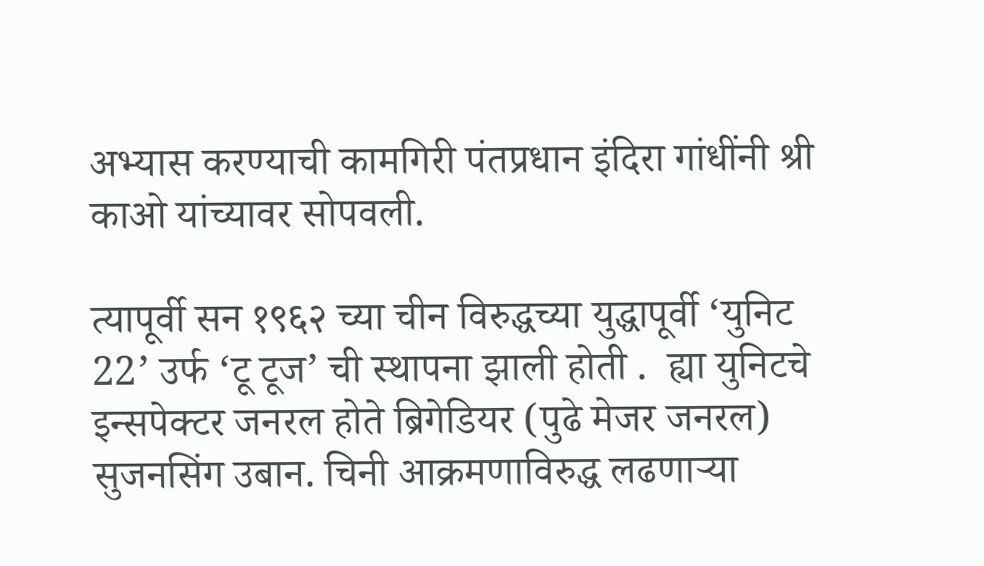अभ्यास करण्याची कामगिरी पंतप्रधान इंदिरा गांधींनी श्री काओ यांच्यावर सोपवली.

त्यापूर्वी सन १९६२ च्या चीन विरुद्धच्या युद्धापूर्वी ‘युनिट 22’ उर्फ ‘टू टूज’ ची स्थापना झाली होती .  ह्या युनिटचे इन्सपेक्टर जनरल होते ब्रिगेडियर (पुढे मेजर जनरल) सुजनसिंग उबान. चिनी आक्रमणाविरुद्ध लढणाऱ्या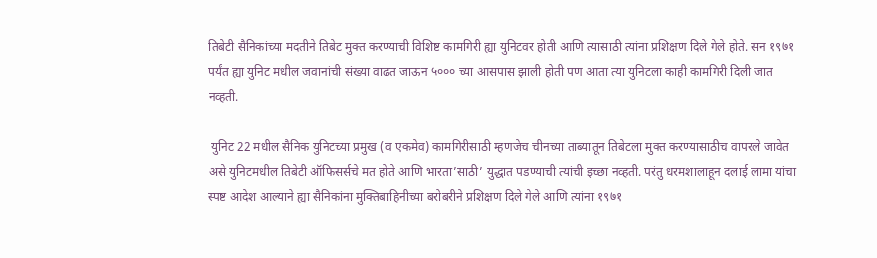तिबेटी सैनिकांच्या मदतीने तिबेट मुक्त करण्याची विशिष्ट कामगिरी ह्या युनिटवर होती आणि त्यासाठी त्यांना प्रशिक्षण दिले गेले होते. सन १९७१ पर्यंत ह्या युनिट मधील जवानांची संख्या वाढत जाऊन ५००० च्या आसपास झाली होती पण आता त्या युनिटला काही कामगिरी दिली जात नव्हती.

 युनिट 22 मधील सैनिक युनिटच्या प्रमुख (व एकमेव) कामगिरीसाठी म्हणजेच चीनच्या ताब्यातून तिबेटला मुक्त करण्यासाठीच वापरले जावेत असे युनिटमधील तिबेटी ऑफिसर्सचे मत होते आणि भारता’साठी’ युद्धात पडण्याची त्यांची इच्छा नव्हती. परंतु धरमशालाहून दलाई लामा यांचा स्पष्ट आदेश आल्याने ह्या सैनिकांना मुक्तिबाहिनीच्या बरोबरीने प्रशिक्षण दिले गेले आणि त्यांना १९७१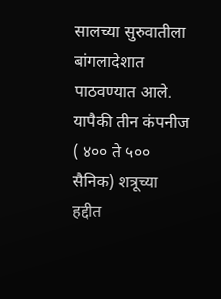सालच्या सुरुवातीला बांगलादेशात पाठवण्यात आले.
यापैकी तीन कंपनीज ( ४०० ते ५०० सैनिक) शत्रूच्या हद्दीत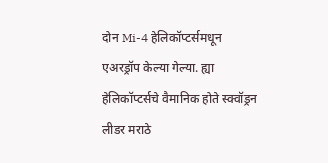दोन Mi-4 हेलिकॉप्टर्समधून एअरड्रॉप केल्या गेल्या. ह्या हेलिकॉप्टर्सचे वैमानिक होते स्क्वॉड्रन लीडर मराठे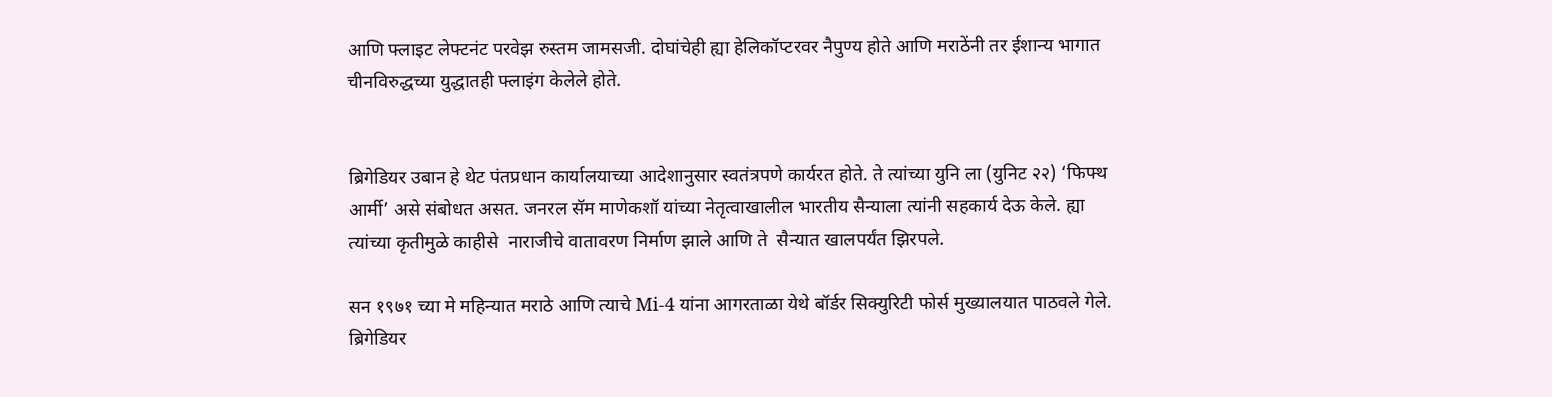आणि फ्लाइट लेफ्टनंट परवेझ रुस्तम जामसजी. दोघांचेही ह्या हेलिकॉप्टरवर नैपुण्य होते आणि मराठेंनी तर ईशान्य भागात चीनविरुद्धच्या युद्धातही फ्लाइंग केलेले होते.


ब्रिगेडियर उबान हे थेट पंतप्रधान कार्यालयाच्या आदेशानुसार स्वतंत्रपणे कार्यरत होते. ते त्यांच्या युनि ला (युनिट २२) ‘फिफ्थ आर्मी’ असे संबोधत असत. जनरल सॅम माणेकशॉ यांच्या नेतृत्वाखालील भारतीय सैन्याला त्यांनी सहकार्य देऊ केले. ह्या त्यांच्या कृतीमुळे काहीसे  नाराजीचे वातावरण निर्माण झाले आणि ते  सैन्यात खालपर्यंत झिरपले.

सन १९७१ च्या मे महिन्यात मराठे आणि त्याचे Mi-4 यांना आगरताळा येथे बॉर्डर सिक्युरिटी फोर्स मुख्यालयात पाठवले गेले. ब्रिगेडियर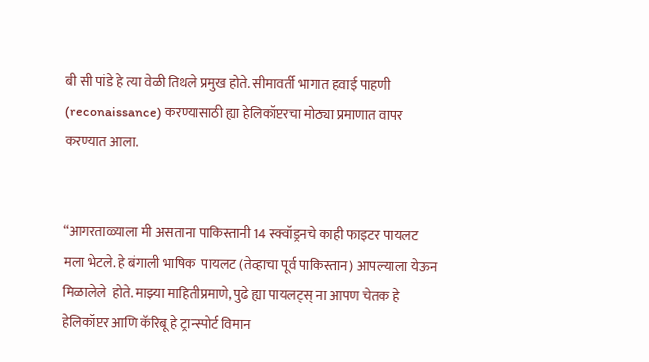बी सी पांडे हे त्या वेळी तिथले प्रमुख होते. सीमावर्ती भागात हवाई पाहणी (reconaissance) करण्यासाठी ह्या हेलिकॉप्टरचा मोठ्या प्रमाणात वापर करण्यात आला.


“आगरताळ्याला मी असताना पाकिस्तानी 14 स्क्वॉड्रनचे काही फाइटर पायलट मला भेटले. हे बंगाली भाषिक  पायलट (तेव्हाचा पूर्व पाकिस्तान) आपल्याला येऊन मिळालेले  होते. माझ्या माहितीप्रमाणे, पुढे ह्या पायलट्स् ना आपण चेतक हे हेलिकॉप्टर आणि कॅरिबू हे ट्रान्स्पोर्ट विमान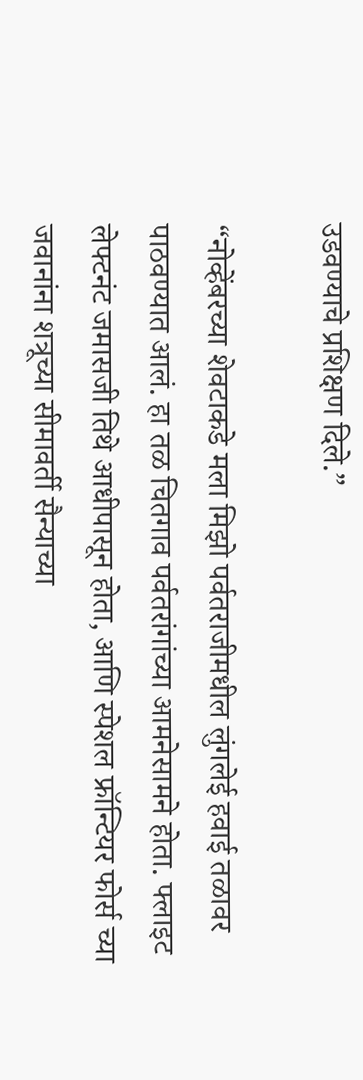उडवण्याचे प्रशिक्षण दिले.”

“नोव्हेंबरच्या शेवटाकडे मला मिझो पर्वतराजीमधील लुंगलेई हवाई तळावर पाठवण्यात आलं. हा तळ चितगाव पर्वतरांगांच्या आमनेसामने होता. फ्लाइट लेफ्टनंट जमासजी तिथे आधीपासून होता, आणि स्पेशल फ्रॉन्टियर फोर्स च्या जवानांना शत्रूच्या सीमावर्ती सैन्याच्या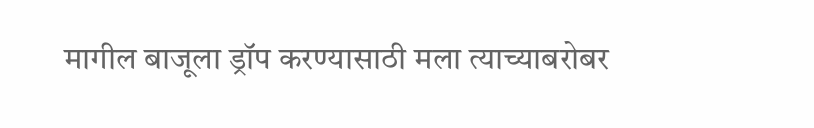मागील बाजूला ड्रॉप करण्यासाठी मला त्याच्याबरोबर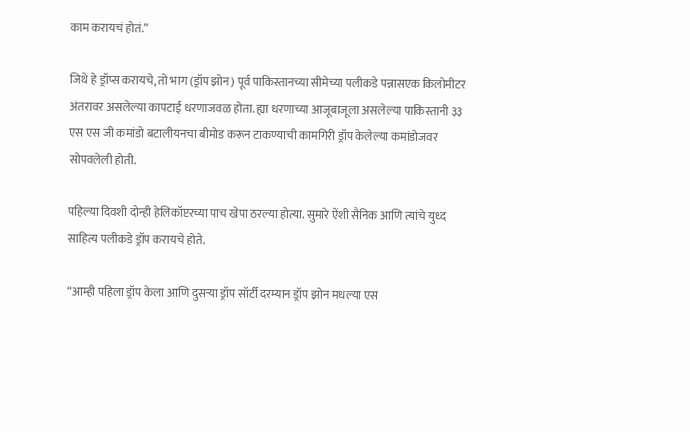काम करायचं होतं.”

जिथे हे ड्रॉप्स करायचे, तो भाग (ड्रॉप झोन) पूर्व पाकिस्तानच्या सीमेच्या पलीकडे पन्नासएक किलोमीटर अंतरावर असलेल्या कापटाई धरणाजवळ होता. ह्या धरणाच्या आजूबाजूला असलेल्या पाकिस्तानी ३३ एस एस जी कमांडो बटालीयनचा बीमोड करून टाकण्याची कामगिरी ड्रॉप केलेल्या कमांडोजवर सोपवलेली होती.

पहिल्या दिवशी दोन्ही हेलिकॉप्टरच्या पाच खेपा ठरल्या होत्या. सुमारे ऐंशी सैनिक आणि त्यांचे युध्द साहित्य पलीकडे ड्रॉप करायचे होते.

“आम्ही पहिला ड्रॉप केला आणि दुसऱ्या ड्रॉप सॉर्टी दरम्यान ड्रॉप झोन मधल्या एस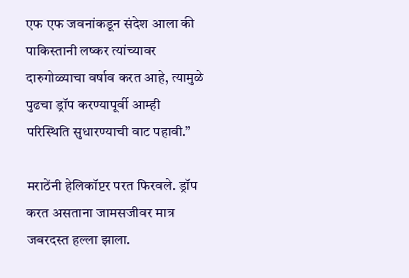एफ एफ जवनांकडून संदेश आला की पाकिस्तानी लष्कर त्यांच्यावर दारुगोळ्याचा वर्षाव करत आहे, त्यामुळे पुढचा ड्रॉप करण्यापूर्वी आम्ही परिस्थिति सुधारण्याची वाट पहावी.”

मराठेंनी हेलिकॉप्टर परत फिरवले. ड्रॉप करत असताना जामसजीवर मात्र जबरदस्त हल्ला झाला.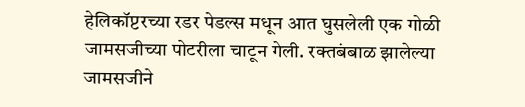हेलिकॉप्टरच्या रडर पेडल्स मधून आत घुसलेली एक गोळी जामसजीच्या पोटरीला चाटून गेली. रक्तबंबाळ झालेल्या जामसजीने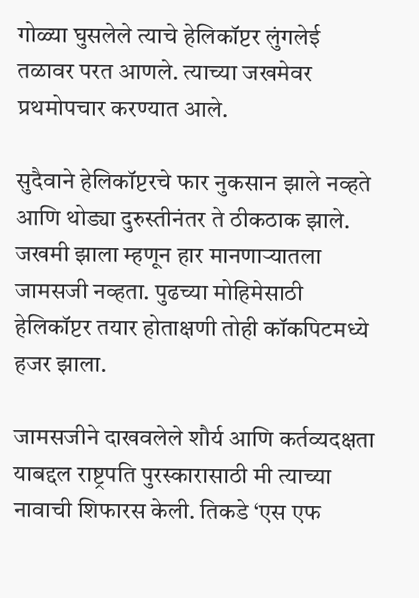गोळ्या घुसलेले त्याचे हेलिकॉप्टर लुंगलेई तळावर परत आणले. त्याच्या जखमेवर प्रथमोपचार करण्यात आले.

सुदैवाने हेलिकॉप्टरचे फार नुकसान झाले नव्हते आणि थोड्या दुरुस्तीनंतर ते ठीकठाक झाले. जखमी झाला म्हणून हार मानणाऱ्यातला जामसजी नव्हता. पुढच्या मोहिमेसाठी हेलिकॉप्टर तयार होताक्षणी तोही कॉकपिटमध्ये हजर झाला.

जामसजीने दाखवलेले शौर्य आणि कर्तव्यदक्षता याबद्दल राष्ट्रपति पुरस्कारासाठी मी त्याच्या नावाची शिफारस केली. तिकडे ‘एस एफ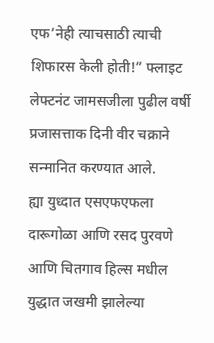एफ’नेही त्याचसाठी त्याची शिफारस केली होती!” फ्लाइट लेफ्टनंट जामसजीला पुढील वर्षी प्रजासत्ताक दिनी वीर चक्राने सन्मानित करण्यात आले.
ह्या युध्दात एसएफएफला दारूगोळा आणि रसद पुरवणे आणि चितगाव हिल्स मधील युद्धात जखमी झालेल्या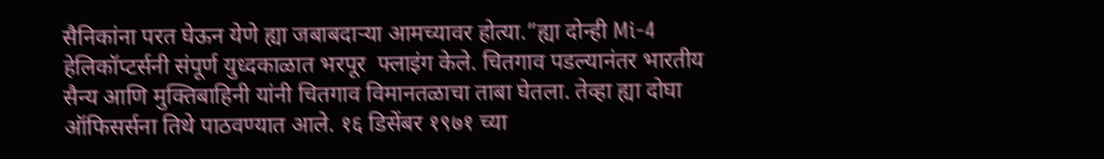सैनिकांना परत घेऊन येणे ह्या जबाबदाऱ्या आमच्यावर होत्या.”ह्या दोन्ही Mi-4 हेलिकॉप्टर्सनी संपूर्ण युध्दकाळात भरपूर  फ्लाइंग केले. चितगाव पडल्यानंतर भारतीय सैन्य आणि मुक्तिबाहिनी यांनी चितगाव विमानतळाचा ताबा घेतला. तेव्हा ह्या दोघा ऑफिसर्सना तिथे पाठवण्यात आले. १६ डिसेंबर १९७१ च्या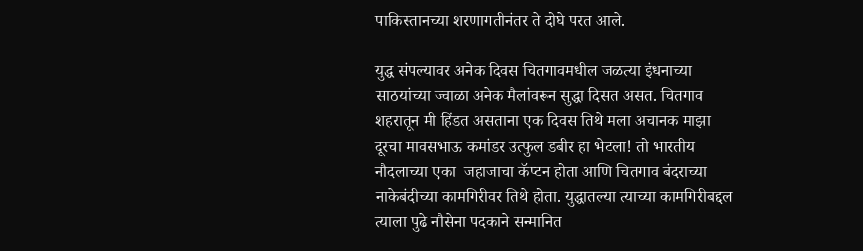पाकिस्तानच्या शरणागतीनंतर ते दोघे परत आले.

युद्ध संपल्यावर अनेक दिवस चितगावमधील जळत्या इंधनाच्या साठयांच्या ज्वाळा अनेक मैलांवरून सुद्धा दिसत असत. चितगाव शहरातून मी हिंडत असताना एक दिवस तिथे मला अचानक माझा दूरचा मावसभाऊ कमांडर उत्फुल डबीर हा भेटला! तो भारतीय नौदलाच्या एका  जहाजाचा कॅप्टन होता आणि चितगाव बंदराच्या नाकेबंदीच्या कामगिरीवर तिथे होता. युद्धातल्या त्याच्या कामगिरीबद्दल त्याला पुढे नौसेना पदकाने सन्मानित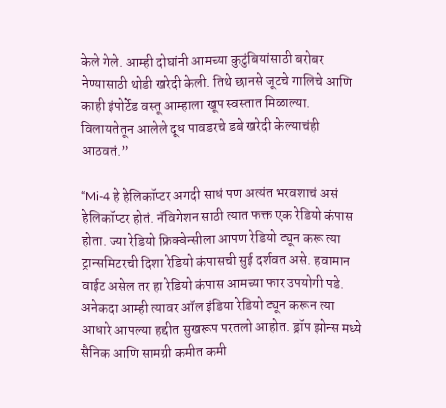केले गेले. आम्ही दोघांनी आमच्या कुटुंबियांसाठी बरोबर नेण्यासाठी थोडी खरेदी केली. तिथे छानसे जूटचे गालिचे आणि काही इंपोर्टेड वस्तू आम्हाला खूप स्वस्तात मिळाल्या. विलायतेतून आलेले दूध पावडरचे डबे खरेदी केल्याचंही आठवतं.”

“Mi-4 हे हेलिकॉप्टर अगदी साधं पण अत्यंत भरवशाचं असं हेलिकॉप्टर होतं. नॅविगेशन साठी त्यात फक्त एक रेडियो कंपास होता. ज्या रेडियो फ्रिक्वेन्सीला आपण रेडियो ट्यून करू त्या ट्रान्समिटरची दिशा रेडियो कंपासची सुई दर्शवत असे. हवामान वाईट असेल तर हा रेडियो कंपास आमच्या फार उपयोगी पडे. अनेकदा आम्ही त्यावर ऑल इंडिया रेडियो ट्यून करून त्या आधारे आपल्या हद्दीत सुखरूप परतलो आहोत. ड्रॉप झोन्स मध्ये सैनिक आणि सामग्री कमीत कमी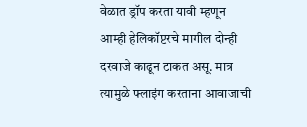वेळात ड्रॉप करता यावी म्हणून आम्ही हेलिकॉप्टरचे मागील दोन्ही दरवाजे काढून टाकत असू. मात्र त्यामुळे फ्लाइंग करताना आवाजाची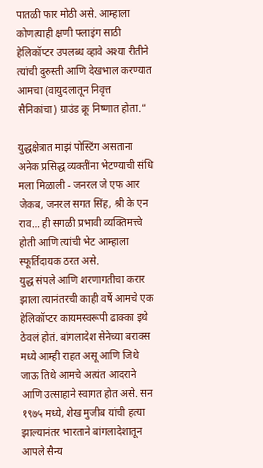पातळी फार मोठी असे. आम्हाला कोणत्याही क्षणी फ्लाइंग साठी हेलिकॉप्टर उपलब्ध व्हावे अश्या रीतीने त्यांची दुरुस्ती आणि देखभाल करण्यात आमचा (वायुदलातून निवृत्त सैनिकांचा) ग्राउंड क्रू निष्णात होता.”

युद्धक्षेत्रात माझं पोस्टिंग असताना अनेक प्रसिद्ध व्यक्तींना भेटण्याची संधि मला मिळाली - जनरल जे एफ आर जेकब, जनरल सगत सिंह, श्री के एन राव… ही सगळी प्रभावी व्यक्तिमत्त्वे होती आणि त्यांची भेट आम्हाला स्फूर्तिदायक ठरत असे.
युद्ध संपले आणि शरणागतीचा करार झाला त्यानंतरची काही वर्षे आमचे एक हेलिकॉप्टर कायमस्वरूपी ढाक्का इथे ठेवलं होतं. बांगलादेश सेनेच्या बराक्स मध्ये आम्ही राहत असू आणि जिथे जाऊ तिथे आमचे अत्यंत आदराने आणि उत्साहाने स्वागत होत असे. सन १९७५ मध्ये, शेख मुजीब यांची हत्या झाल्यानंतर भारताने बांगलादेशातून आपले सैन्य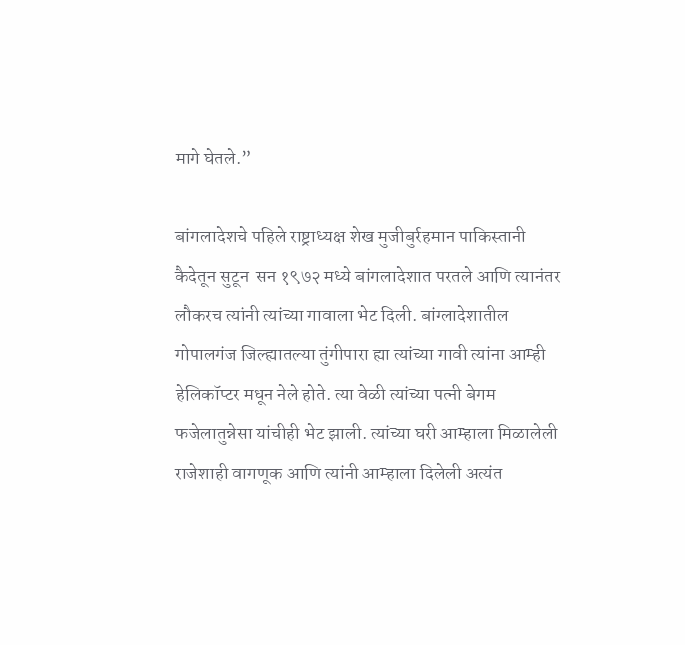मागे घेतले.”

बांगलादेशचे पहिले राष्ट्राध्यक्ष शेख मुजीबुर्रहमान पाकिस्तानी कैदेतून सुटून  सन १९७२ मध्ये बांगलादेशात परतले आणि त्यानंतर लौकरच त्यांनी त्यांच्या गावाला भेट दिली. बांग्लादेशातील गोपालगंज जिल्ह्यातल्या तुंगीपारा ह्या त्यांच्या गावी त्यांना आम्ही हेलिकॉप्टर मधून नेले होते. त्या वेळी त्यांच्या पत्नी बेगम फजेलातुन्नेसा यांचीही भेट झाली. त्यांच्या घरी आम्हाला मिळालेली राजेशाही वागणूक आणि त्यांनी आम्हाला दिलेली अत्यंत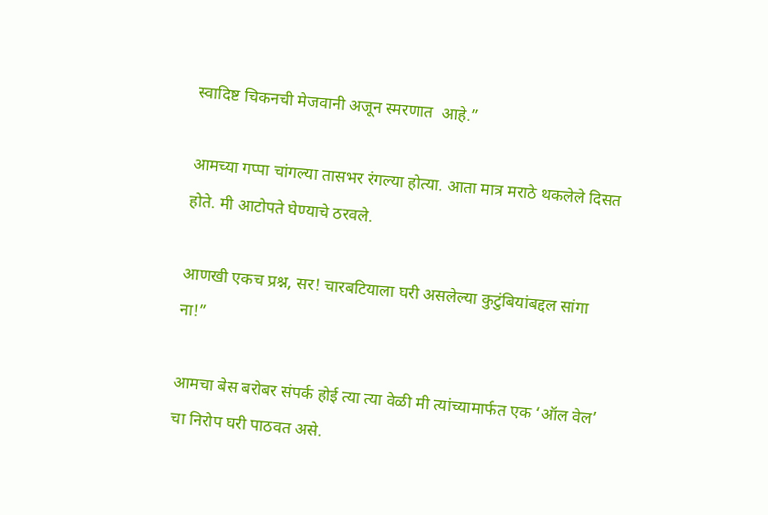स्वादिष्ट चिकनची मेजवानी अजून स्मरणात  आहे.”

आमच्या गप्पा चांगल्या तासभर रंगल्या होत्या. आता मात्र मराठे थकलेले दिसत होते. मी आटोपते घेण्याचे ठरवले.

आणखी एकच प्रश्न, सर! चारबटियाला घरी असलेल्या कुटुंबियांबद्दल सांगा ना!”

आमचा बेस बरोबर संपर्क होई त्या त्या वेळी मी त्यांच्यामार्फत एक ‘ऑल वेल’ चा निरोप घरी पाठवत असे.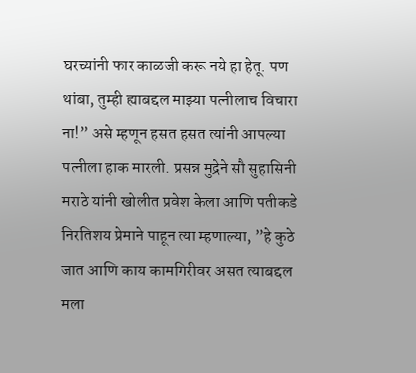घरच्यांनी फार काळजी करू नये हा हेतू. पण थांबा, तुम्ही ह्याबद्दल माझ्या पत्नीलाच विचारा ना!” असे म्हणून हसत हसत त्यांनी आपल्या पत्नीला हाक मारली. प्रसन्न मुद्रेने सौ सुहासिनी मराठे यांनी खोलीत प्रवेश केला आणि पतीकडे निरतिशय प्रेमाने पाहून त्या म्हणाल्या, ”हे कुठे जात आणि काय कामगिरीवर असत त्याबद्दल मला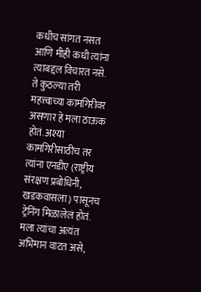कधीच सांगत नसत आणि मीही कधी त्यांना त्याबद्दल विचारत नसे. ते कुठल्या तरी महत्त्वाच्या कामगिरीवर असणार हे मला ठाऊक होतं. अश्या कामगिरीसाठीच तर त्यांना एनडीए (राष्ट्रीय संरक्षण प्रबोधिनी, खडकवासला) पासूनच ट्रेनिंग मिळालेलं होतं. मला त्यांचा अत्यंत अभिमान वाटत असे,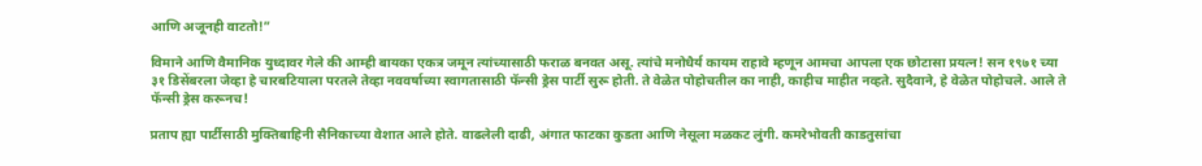आणि अजूनही वाटतो!”

विमाने आणि वैमानिक युध्दावर गेले की आम्ही बायका एकत्र जमून त्यांच्यासाठी फराळ बनवत असू. त्यांचे मनोधैर्य कायम राहावे म्हणून आमचा आपला एक छोटासा प्रयत्न! सन १९७१ च्या ३१ डिसेंबरला जेव्हा हे चारबटियाला परतले तेव्हा नववर्षाच्या स्वागतासाठी फॅन्सी ड्रेस पार्टी सुरू होती. ते वेळेत पोहोचतील का नाही, काहीच माहीत नव्हते. सुदैवाने, हे वेळेत पोहोचले. आले ते फॅन्सी ड्रेस करूनच!

प्रताप ह्या पार्टीसाठी मुक्तिबाहिनी सैनिकाच्या वेशात आले होते. वाढलेली दाढी, अंगात फाटका कुडता आणि नेसूला मळकट लुंगी. कमरेभोवती काडतुसांचा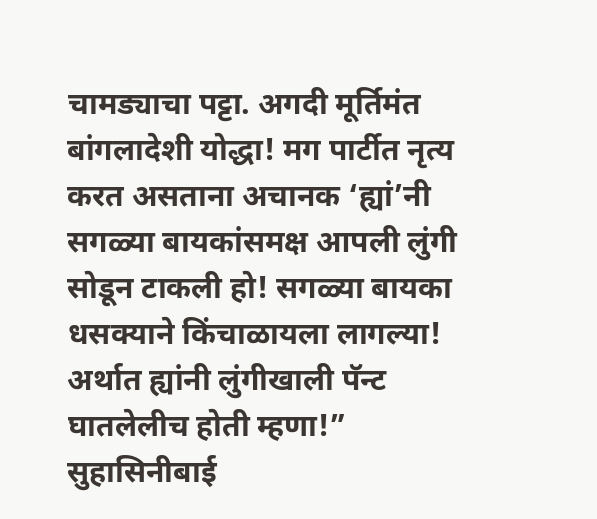चामड्याचा पट्टा. अगदी मूर्तिमंत बांगलादेशी योद्धा! मग पार्टीत नृत्य करत असताना अचानक ‘ह्यां’नी सगळ्या बायकांसमक्ष आपली लुंगी सोडून टाकली हो! सगळ्या बायका धसक्याने किंचाळायला लागल्या! अर्थात ह्यांनी लुंगीखाली पॅन्ट घातलेलीच होती म्हणा!” सुहासिनीबाई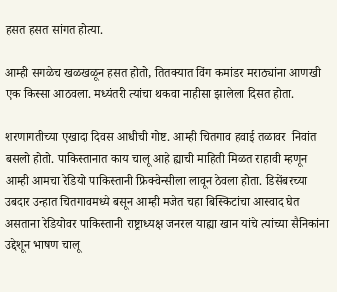हसत हसत सांगत होत्या.

आम्ही सगळेच खळखळून हसत होतो, तितक्यात विंग कमांडर मराठ्यांना आणखी एक किस्सा आठवला. मध्यंतरी त्यांचा थकवा नाहीसा झालेला दिसत होता.

शरणागतीच्या एखादा दिवस आधीची गोष्ट. आम्ही चितगाव हवाई तळावर  निवांत बसलो होतो. पाकिस्तानात काय चालू आहे ह्याची माहिती मिळत राहावी म्हणून आम्ही आमचा रेडियो पाकिस्तानी फ्रिक्वेन्सीला लावून ठेवला होता. डिसेंबरच्या उबदार उन्हात चितगावमध्ये बसून आम्ही मजेत चहा बिस्किटांचा आस्वाद घेत असताना रेडियोवर पाकिस्तानी राष्ट्राध्यक्ष जनरल याह्या खान यांचे त्यांच्या सैनिकांना उद्देशून भाषण चालू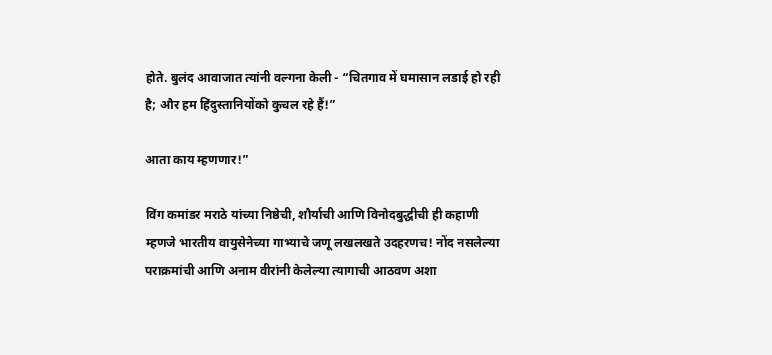होते. बुलंद आवाजात त्यांनी वल्गना केली - “चितगाव में घमासान लडाई हो रही है; और हम हिंदुस्तानियोंको कुचल रहे हैं!”

आता काय म्हणणार!”

विंग कमांडर मराठे यांच्या निष्ठेची, शौर्याची आणि विनोदबुद्धीची ही कहाणी म्हणजे भारतीय वायुसेनेच्या गाभ्याचे जणू लखलखते उदहरणच! नोंद नसलेल्या पराक्रमांची आणि अनाम वीरांनी केलेल्या त्यागाची आठवण अशा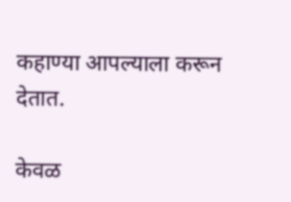कहाण्या आपल्याला करून देतात.

केवळ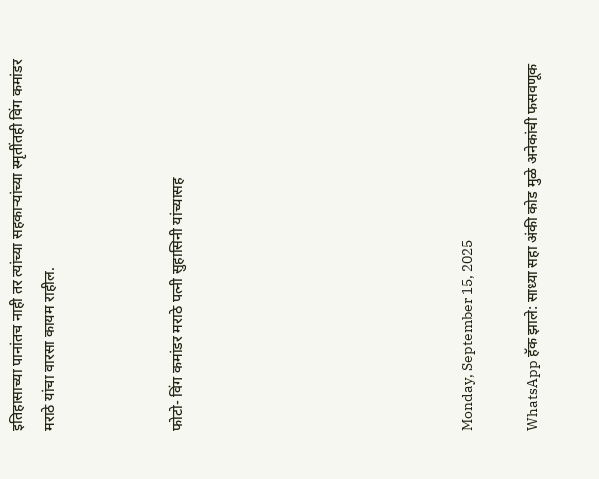इतिहासाच्या पानांतच नाही तर त्यांच्या सहकाऱ्यांच्या स्मृतींतही विंग कमांडर मराठे यांचा वारसा कायम राहील.



फोटो- विंग कमांडर मराठे पत्नी सुहासिनी यांच्यासह








Monday, September 15, 2025

WhatsApp हॅक झाले: साध्या सहा अंकी कोड मुळे अनेकांची फसवणूक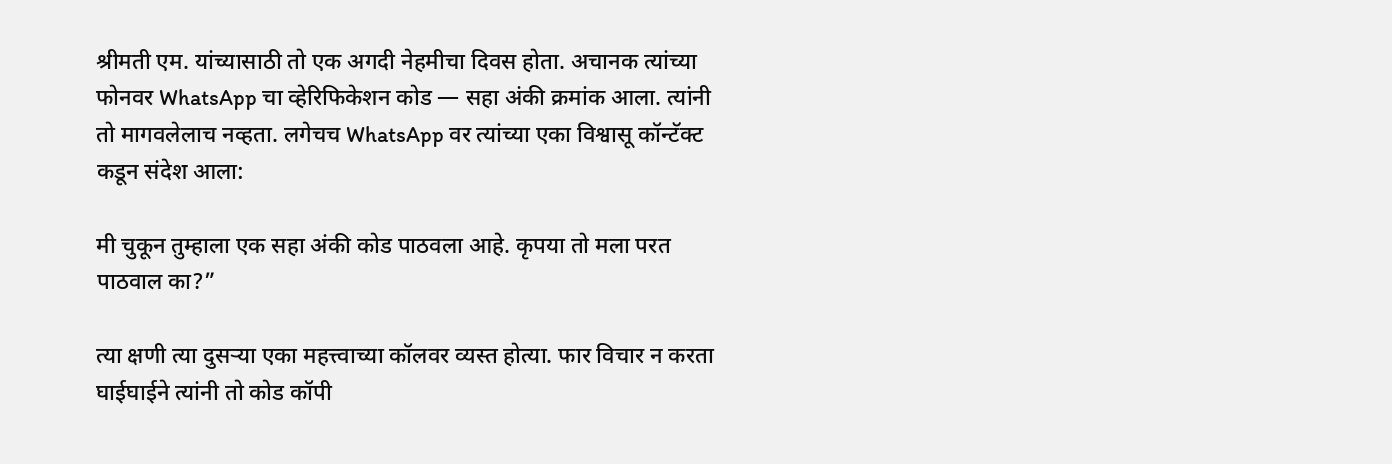श्रीमती एम. यांच्यासाठी तो एक अगदी नेहमीचा दिवस होता. अचानक त्यांच्या फोनवर WhatsApp चा व्हेरिफिकेशन कोड — सहा अंकी क्रमांक आला. त्यांनी तो मागवलेलाच नव्हता. लगेचच WhatsApp वर त्यांच्या एका विश्वासू कॉन्टॅक्ट कडून संदेश आला:

मी चुकून तुम्हाला एक सहा अंकी कोड पाठवला आहे. कृपया तो मला परत पाठवाल का?”

त्या क्षणी त्या दुसऱ्या एका महत्त्वाच्या कॉलवर व्यस्त होत्या. फार विचार न करता घाईघाईने त्यांनी तो कोड कॉपी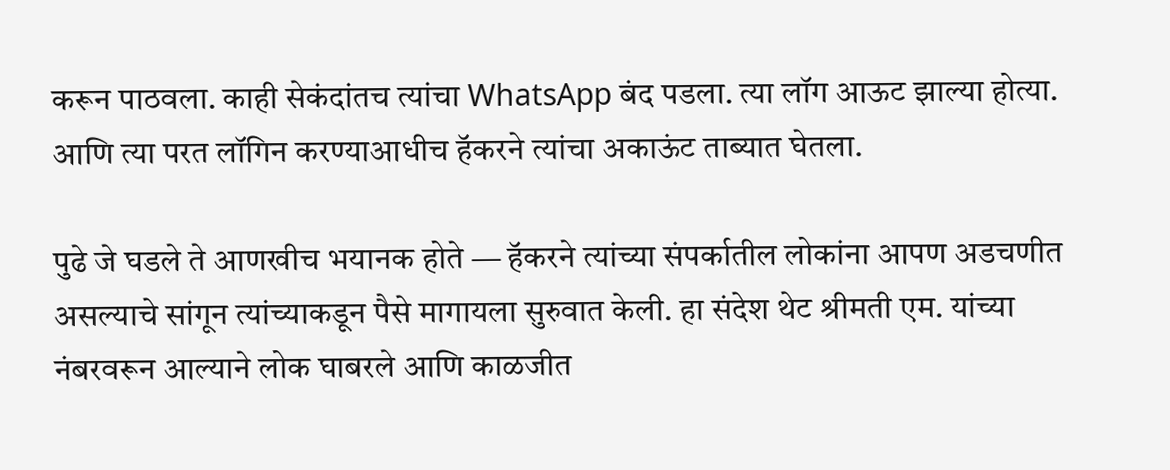करून पाठवला. काही सेकंदांतच त्यांचा WhatsApp बंद पडला. त्या लॉग आऊट झाल्या होत्या. आणि त्या परत लॉगिन करण्याआधीच हॅकरने त्यांचा अकाऊंट ताब्यात घेतला.

पुढे जे घडले ते आणखीच भयानक होते — हॅकरने त्यांच्या संपर्कातील लोकांना आपण अडचणीत असल्याचे सांगून त्यांच्याकडून पैसे मागायला सुरुवात केली. हा संदेश थेट श्रीमती एम. यांच्या नंबरवरून आल्याने लोक घाबरले आणि काळजीत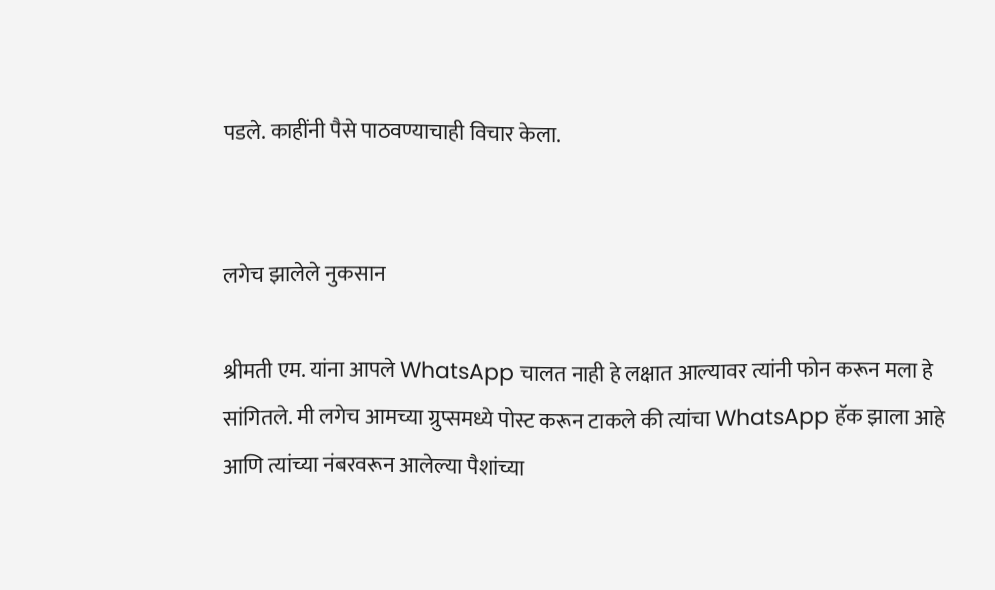पडले. काहींनी पैसे पाठवण्याचाही विचार केला.


लगेच झालेले नुकसान

श्रीमती एम. यांना आपले WhatsApp चालत नाही हे लक्षात आल्यावर त्यांनी फोन करून मला हे सांगितले. मी लगेच आमच्या ग्रुप्समध्ये पोस्ट करून टाकले की त्यांचा WhatsApp हॅक झाला आहे आणि त्यांच्या नंबरवरून आलेल्या पैशांच्या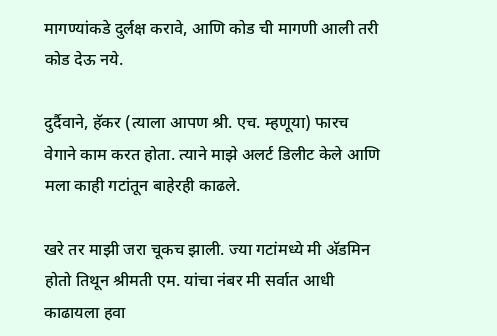मागण्यांकडे दुर्लक्ष करावे, आणि कोड ची मागणी आली तरी कोड देऊ नये.

दुर्दैवाने, हॅकर (त्याला आपण श्री. एच. म्हणूया) फारच वेगाने काम करत होता. त्याने माझे अलर्ट डिलीट केले आणि मला काही गटांतून बाहेरही काढले.

खरे तर माझी जरा चूकच झाली. ज्या गटांमध्ये मी अ‍ॅडमिन होतो तिथून श्रीमती एम. यांचा नंबर मी सर्वात आधी काढायला हवा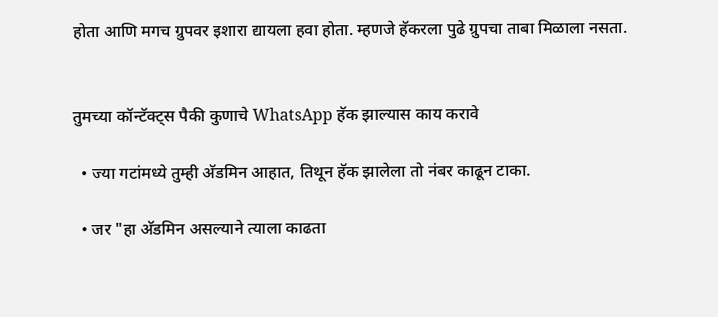होता आणि मगच ग्रुपवर इशारा द्यायला हवा होता. म्हणजे हॅकरला पुढे ग्रुपचा ताबा मिळाला नसता.


तुमच्या कॉन्टॅक्ट्स पैकी कुणाचे WhatsApp हॅक झाल्यास काय करावे

  • ज्या गटांमध्ये तुम्ही अ‍ॅडमिन आहात, तिथून हॅक झालेला तो नंबर काढून टाका.

  • जर "हा अ‍ॅडमिन असल्याने त्याला काढता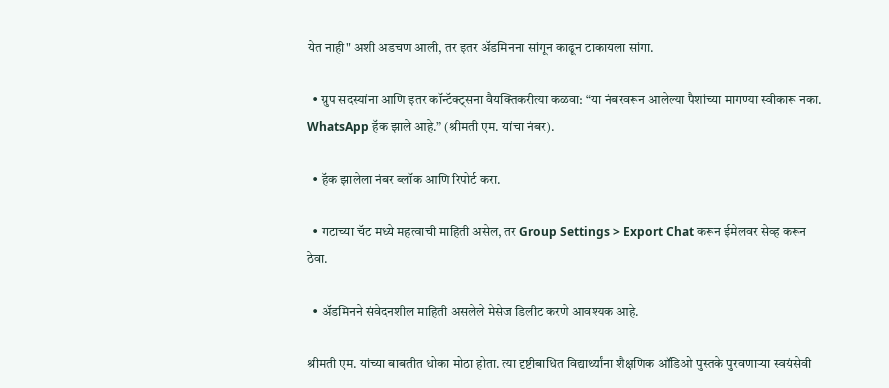येत नाही" अशी अडचण आली, तर इतर अ‍ॅडमिनना सांगून काढून टाकायला सांगा.

  • ग्रुप सदस्यांना आणि इतर कॉन्टॅक्ट्सना वैयक्तिकरीत्या कळवा: “या नंबरवरून आलेल्या पैशांच्या मागण्या स्वीकारू नका. WhatsApp हॅक झाले आहे.” (श्रीमती एम. यांचा नंबर).

  • हॅक झालेला नंबर ब्लॉक आणि रिपोर्ट करा.

  • गटाच्या चॅट मध्ये महत्वाची माहिती असेल, तर Group Settings > Export Chat करून ईमेलवर सेव्ह करून ठेवा.

  • अ‍ॅडमिनने संवेदनशील माहिती असलेले मेसेज डिलीट करणे आवश्यक आहे.

श्रीमती एम. यांच्या बाबतीत धोका मोठा होता. त्या दृष्टीबाधित विद्यार्थ्यांना शैक्षणिक ऑडिओ पुस्तके पुरवणाऱ्या स्वयंसेवी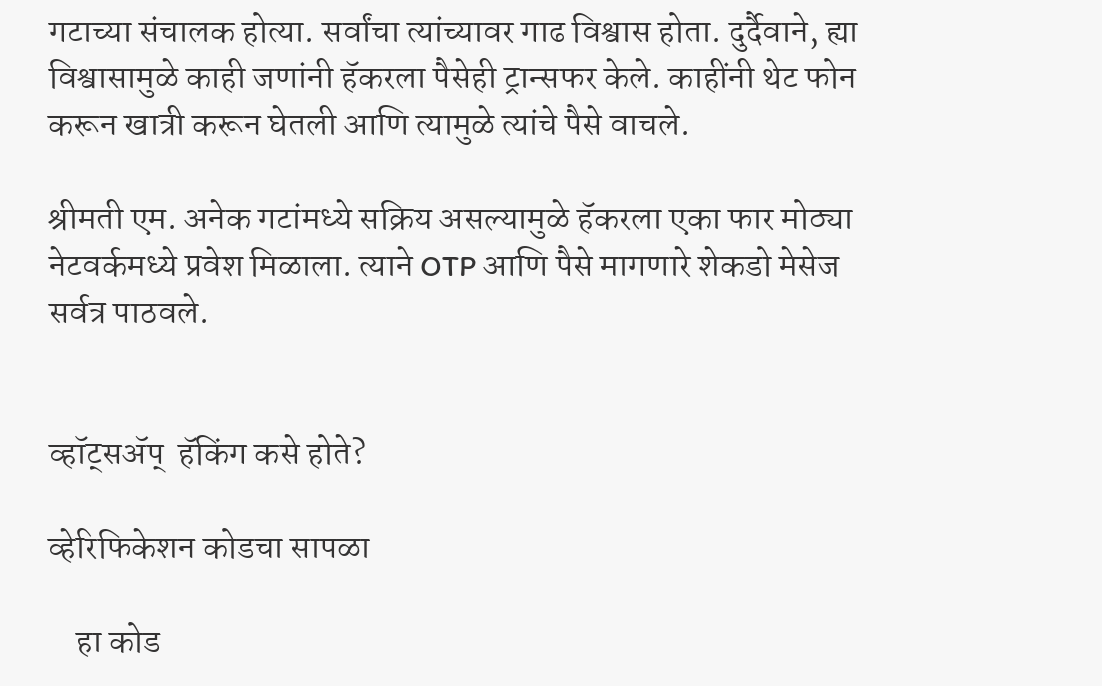गटाच्या संचालक होत्या. सर्वांचा त्यांच्यावर गाढ विश्वास होता. दुर्दैवाने, ह्या विश्वासामुळे काही जणांनी हॅकरला पैसेही ट्रान्सफर केले. काहींनी थेट फोन करून खात्री करून घेतली आणि त्यामुळे त्यांचे पैसे वाचले.

श्रीमती एम. अनेक गटांमध्ये सक्रिय असल्यामुळे हॅकरला एका फार मोठ्या नेटवर्कमध्ये प्रवेश मिळाला. त्याने OTP आणि पैसे मागणारे शेकडो मेसेज सर्वत्र पाठवले.


व्हॉट्सॲप्  हॅकिंग कसे होते?

व्हेरिफिकेशन कोडचा सापळा

    हा कोड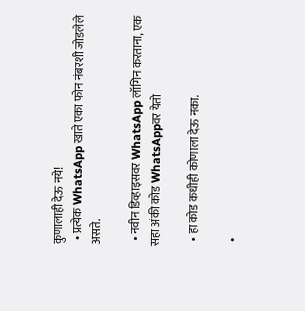कुणालाही देऊ नये!
  • प्रत्येक WhatsApp खाते एका फोन नंबरशी जोडलेले असते.

  • नवीन डिव्हाइसवर WhatsApp लॉगिन करताना, एक सहा अंकी कोड WhatsAppवर येतो

  • हा कोड कधीही कोणाला देऊ नका.

  •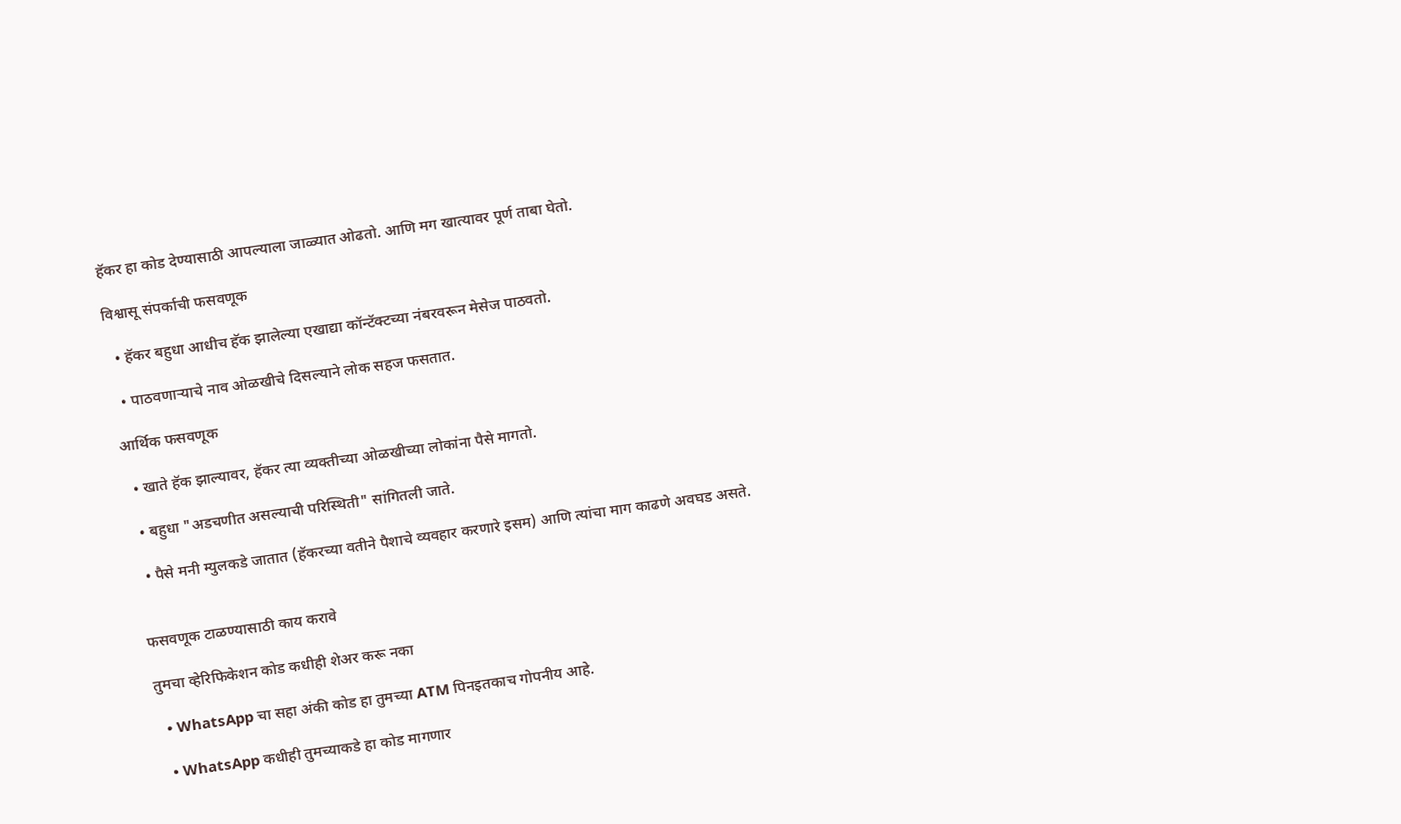हॅकर हा कोड देण्यासाठी आपल्याला जाळ्यात ओढतो. आणि मग खात्यावर पूर्ण ताबा घेतो.

विश्वासू संपर्काची फसवणूक

  • हॅकर बहुधा आधीच हॅक झालेल्या एखाद्या कॉन्टॅक्टच्या नंबरवरून मेसेज पाठवतो.

  • पाठवणाऱ्याचे नाव ओळखीचे दिसल्याने लोक सहज फसतात.

आर्थिक फसवणूक

  • खाते हॅक झाल्यावर, हॅकर त्या व्यक्तीच्या ओळखीच्या लोकांना पैसे मागतो.

  • बहुधा "अडचणीत असल्याची परिस्थिती" सांगितली जाते.

  • पैसे मनी म्युलकडे जातात (हॅकरच्या वतीने पैशाचे व्यवहार करणारे इसम) आणि त्यांचा माग काढणे अवघड असते.


फसवणूक टाळण्यासाठी काय करावे

तुमचा व्हेरिफिकेशन कोड कधीही शेअर करू नका

  • WhatsApp चा सहा अंकी कोड हा तुमच्या ATM पिनइतकाच गोपनीय आहे.

  • WhatsApp कधीही तुमच्याकडे हा कोड मागणार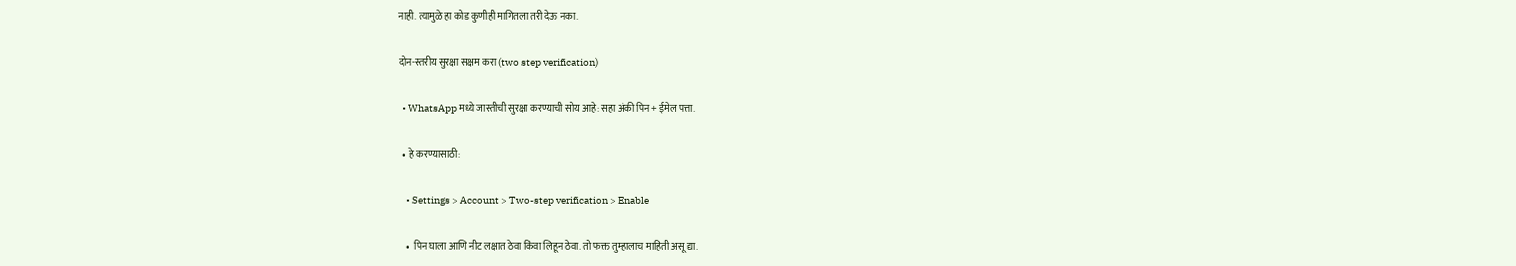नाही. त्यामुळे हा कोड कुणीही मागितला तरी देऊ नका.

दोन-स्तरीय सुरक्षा सक्षम करा (two step verification)

  • WhatsApp मध्ये जास्तीची सुरक्षा करण्याची सोय आहे: सहा अंकी पिन + ईमेल पत्ता.

  • हे करण्यासाठी:

    • Settings > Account > Two-step verification > Enable

    •  पिन घाला आणि नीट लक्षात ठेवा किंवा लिहून ठेवा. तो फक्त तुम्हालाच माहिती असू द्या.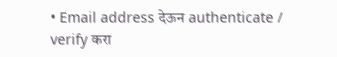• Email address देऊन authenticate / verify करा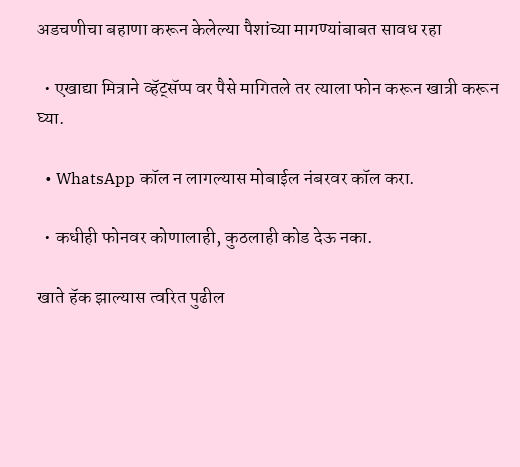अडचणीचा बहाणा करून केलेल्या पैशांच्या मागण्यांबाबत सावध रहा

  • एखाद्या मित्राने व्हॅट्सॅप्प वर पैसे मागितले तर त्याला फोन करून खात्री करून घ्या.

  • WhatsApp कॉल न लागल्यास मोबाईल नंबरवर कॉल करा.

  • कधीही फोनवर कोणालाही, कुठलाही कोड देऊ नका.

खाते हॅक झाल्यास त्वरित पुढील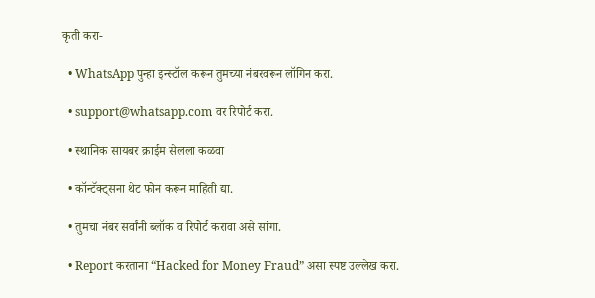कृती करा-

  • WhatsApp पुन्हा इन्स्टॉल करून तुमच्या नंबरवरून लॉगिन करा.

  • support@whatsapp.com वर रिपोर्ट करा.

  • स्थानिक सायबर क्राईम सेलला कळवा

  • कॉन्टॅक्ट्सना थेट फोन करून माहिती द्या.

  • तुमचा नंबर सर्वांनी ब्लॉक व रिपोर्ट करावा असे सांगा.

  • Report करताना “Hacked for Money Fraud” असा स्पष्ट उल्लेख करा.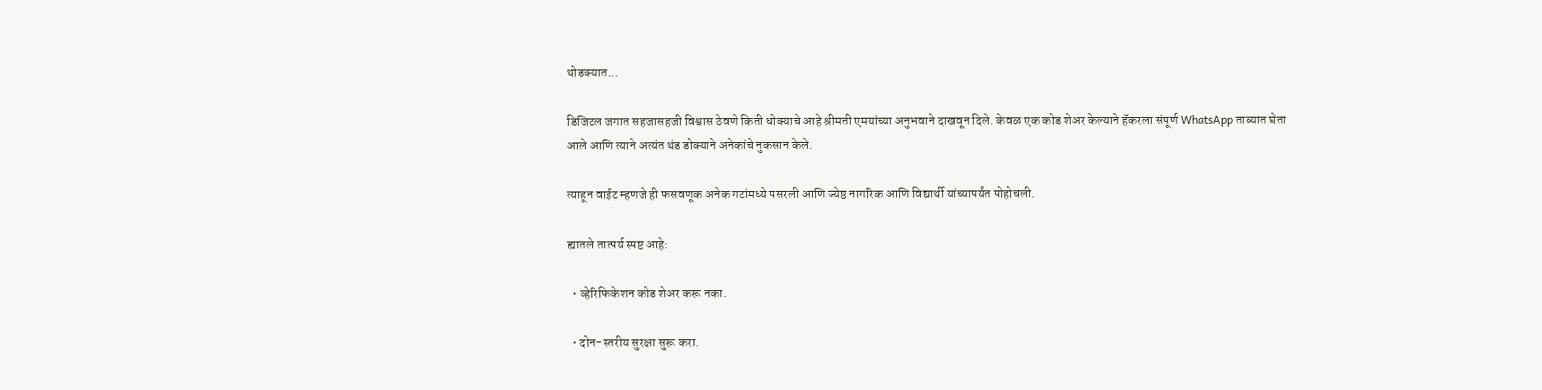थोडक्यात...

डिजिटल जगात सहजासहजी विश्वास ठेवणे किती धोक्याचे आहे श्रीमती एमयांच्या अनुभवाने दाखवून दिले. केवळ एक कोड शेअर केल्याने हॅकरला संपूर्ण WhatsApp ताब्यात घेता आले आणि त्याने अत्यंत थंड डोक्याने अनेकांचे नुकसान केले.

त्याहून वाईट म्हणजे ही फसवणूक अनेक गटांमध्ये पसरली आणि ज्येष्ठ नागरिक आणि विद्यार्थी यांच्यापर्यंत पोहोचली.

ह्यातले तात्पर्य स्पष्ट आहे:

  • व्हेरिफिकेशन कोड शेअर करू नका.

  • दोन-स्तरीय सुरक्षा सुरू करा.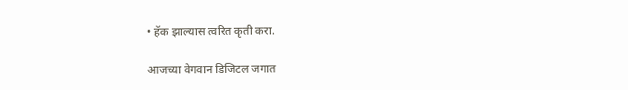• हॅक झाल्यास त्वरित कृती करा.

आजच्या वेगवान डिजिटल जगात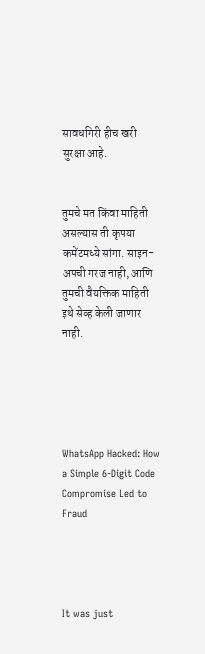सावधगिरी हीच खरी सुरक्षा आहे.


तुमचे मत किंवा माहिती असल्यास ती कृपया कमेंटमध्ये सांगा. साइन-अपची गरज नाही, आणि तुमची वैयक्तिक माहिती इथे सेव्ह केली जाणार नाही.





WhatsApp Hacked: How a Simple 6-Digit Code Compromise Led to Fraud




It was just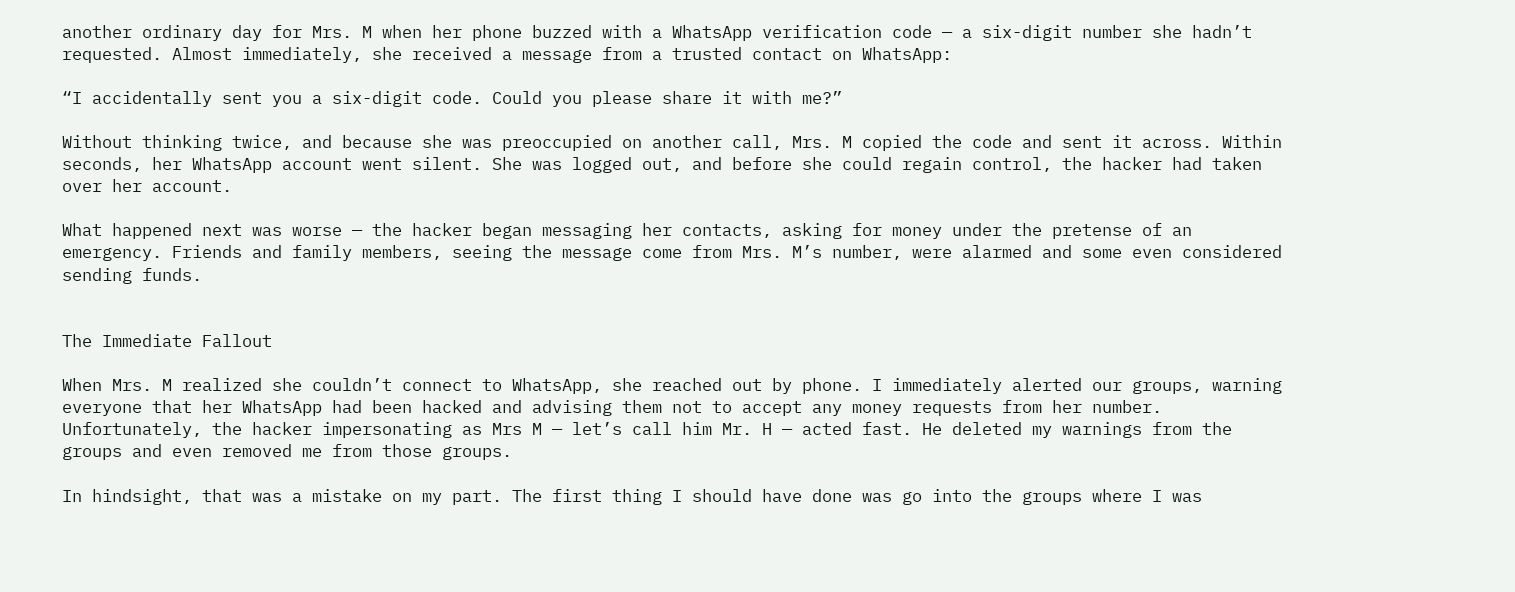another ordinary day for Mrs. M when her phone buzzed with a WhatsApp verification code — a six-digit number she hadn’t requested. Almost immediately, she received a message from a trusted contact on WhatsApp:

“I accidentally sent you a six-digit code. Could you please share it with me?”

Without thinking twice, and because she was preoccupied on another call, Mrs. M copied the code and sent it across. Within seconds, her WhatsApp account went silent. She was logged out, and before she could regain control, the hacker had taken over her account.

What happened next was worse — the hacker began messaging her contacts, asking for money under the pretense of an emergency. Friends and family members, seeing the message come from Mrs. M’s number, were alarmed and some even considered sending funds.


The Immediate Fallout

When Mrs. M realized she couldn’t connect to WhatsApp, she reached out by phone. I immediately alerted our groups, warning everyone that her WhatsApp had been hacked and advising them not to accept any money requests from her number. Unfortunately, the hacker impersonating as Mrs M — let’s call him Mr. H — acted fast. He deleted my warnings from the groups and even removed me from those groups.

In hindsight, that was a mistake on my part. The first thing I should have done was go into the groups where I was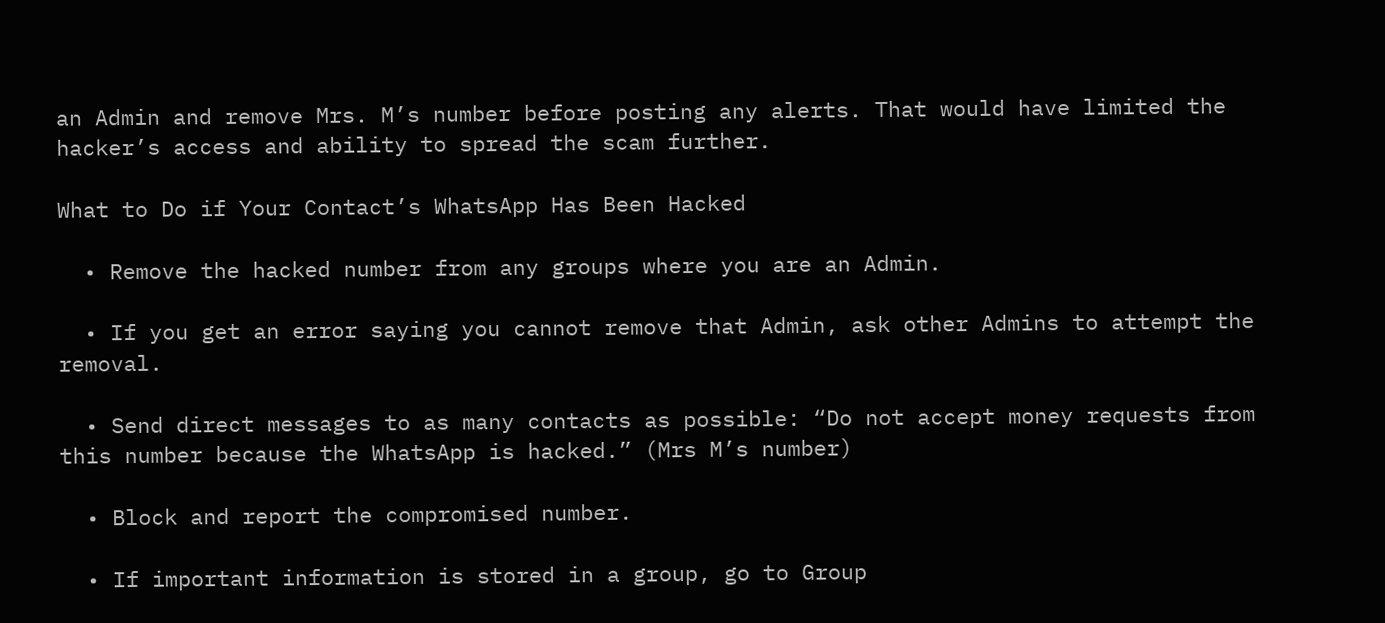an Admin and remove Mrs. M’s number before posting any alerts. That would have limited the hacker’s access and ability to spread the scam further.

What to Do if Your Contact’s WhatsApp Has Been Hacked

  • Remove the hacked number from any groups where you are an Admin.

  • If you get an error saying you cannot remove that Admin, ask other Admins to attempt the removal.

  • Send direct messages to as many contacts as possible: “Do not accept money requests from this number because the WhatsApp is hacked.” (Mrs M’s number)

  • Block and report the compromised number.

  • If important information is stored in a group, go to Group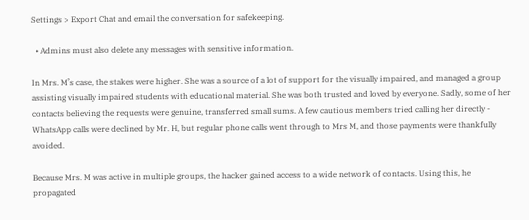Settings > Export Chat and email the conversation for safekeeping.

  • Admins must also delete any messages with sensitive information.

In Mrs. M’s case, the stakes were higher. She was a source of a lot of support for the visually impaired, and managed a group assisting visually impaired students with educational material. She was both trusted and loved by everyone. Sadly, some of her contacts believing the requests were genuine, transferred small sums. A few cautious members tried calling her directly - WhatsApp calls were declined by Mr. H, but regular phone calls went through to Mrs M, and those payments were thankfully avoided.

Because Mrs. M was active in multiple groups, the hacker gained access to a wide network of contacts. Using this, he propagated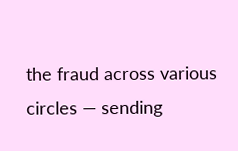the fraud across various circles — sending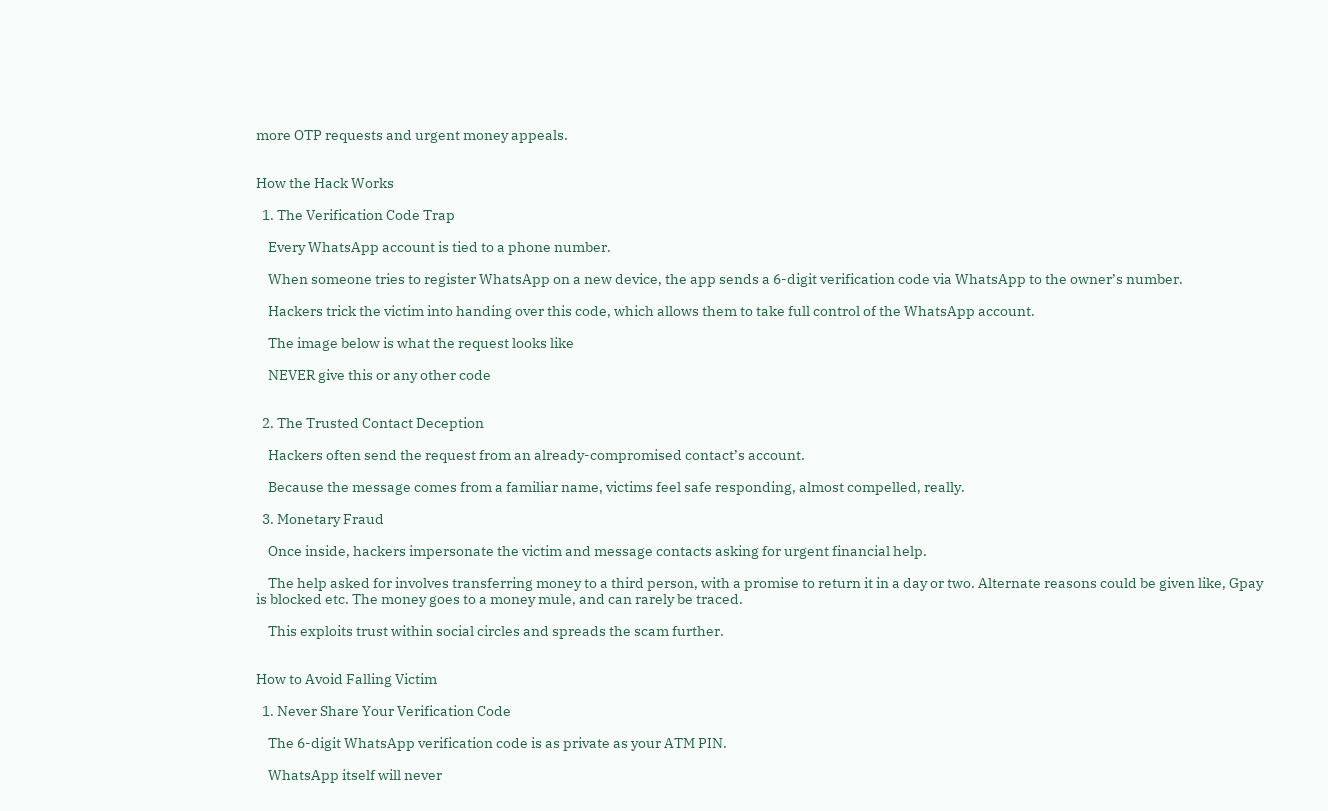more OTP requests and urgent money appeals.


How the Hack Works

  1. The Verification Code Trap

    Every WhatsApp account is tied to a phone number.

    When someone tries to register WhatsApp on a new device, the app sends a 6-digit verification code via WhatsApp to the owner’s number.

    Hackers trick the victim into handing over this code, which allows them to take full control of the WhatsApp account.

    The image below is what the request looks like

    NEVER give this or any other code


  2. The Trusted Contact Deception

    Hackers often send the request from an already-compromised contact’s account.

    Because the message comes from a familiar name, victims feel safe responding, almost compelled, really.

  3. Monetary Fraud

    Once inside, hackers impersonate the victim and message contacts asking for urgent financial help.

    The help asked for involves transferring money to a third person, with a promise to return it in a day or two. Alternate reasons could be given like, Gpay is blocked etc. The money goes to a money mule, and can rarely be traced.

    This exploits trust within social circles and spreads the scam further.


How to Avoid Falling Victim

  1. Never Share Your Verification Code

    The 6-digit WhatsApp verification code is as private as your ATM PIN.

    WhatsApp itself will never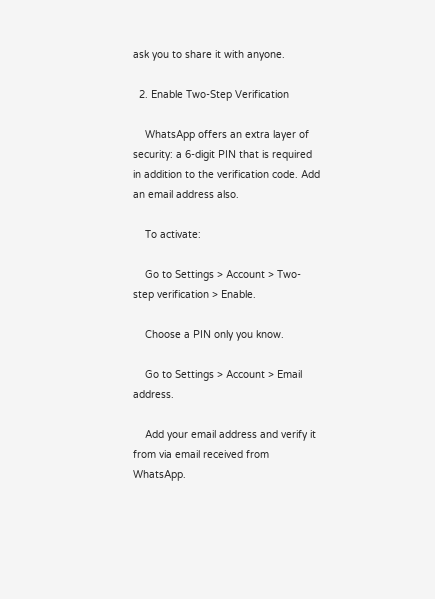ask you to share it with anyone.

  2. Enable Two-Step Verification

    WhatsApp offers an extra layer of security: a 6-digit PIN that is required in addition to the verification code. Add an email address also.

    To activate:

    Go to Settings > Account > Two-step verification > Enable.

    Choose a PIN only you know.

    Go to Settings > Account > Email address.

    Add your email address and verify it from via email received from WhatsApp.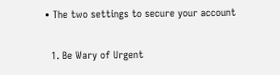• The two settings to secure your account

  1. Be Wary of Urgent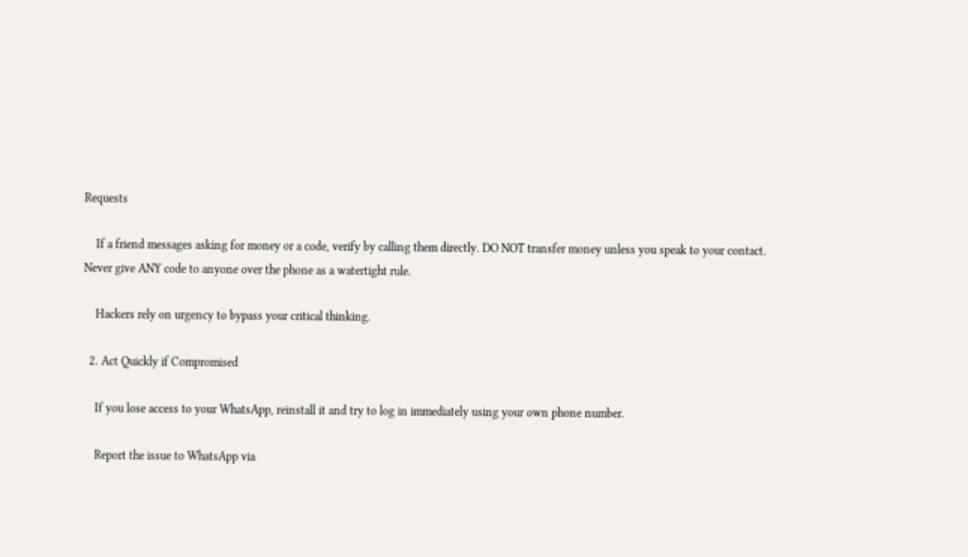Requests

    If a friend messages asking for money or a code, verify by calling them directly. DO NOT transfer money unless you speak to your contact. Never give ANY code to anyone over the phone as a watertight rule.

    Hackers rely on urgency to bypass your critical thinking.

  2. Act Quickly if Compromised

    If you lose access to your WhatsApp, reinstall it and try to log in immediately using your own phone number.

    Report the issue to WhatsApp via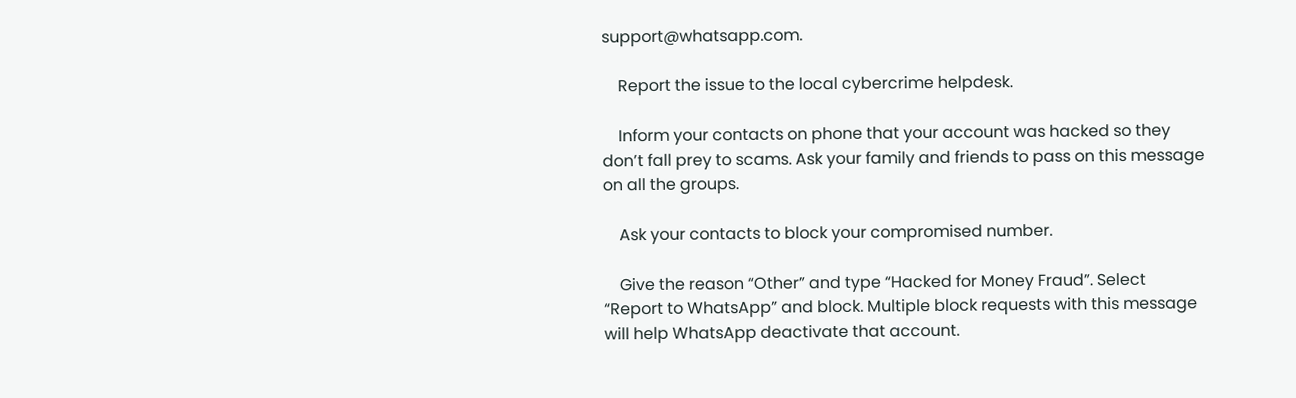support@whatsapp.com.

    Report the issue to the local cybercrime helpdesk.

    Inform your contacts on phone that your account was hacked so they don’t fall prey to scams. Ask your family and friends to pass on this message on all the groups.

    Ask your contacts to block your compromised number.

    Give the reason “Other” and type “Hacked for Money Fraud”. Select “Report to WhatsApp” and block. Multiple block requests with this message will help WhatsApp deactivate that account.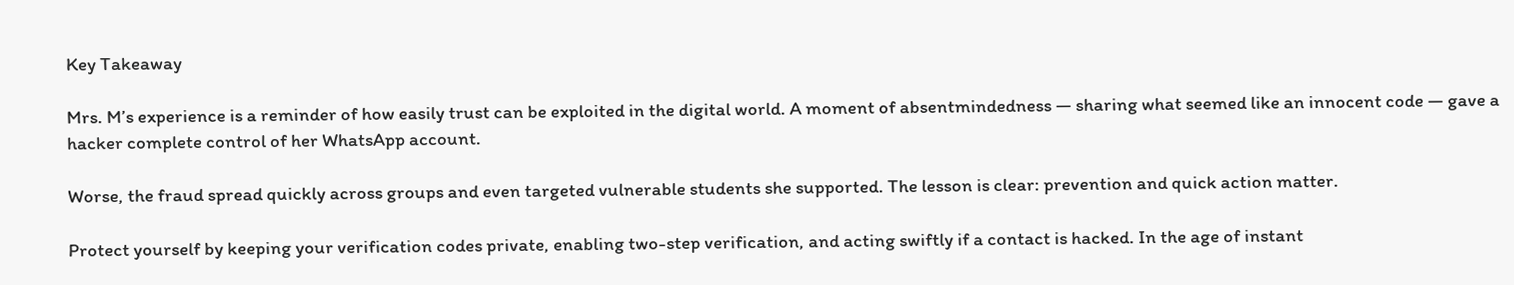Key Takeaway

Mrs. M’s experience is a reminder of how easily trust can be exploited in the digital world. A moment of absentmindedness — sharing what seemed like an innocent code — gave a hacker complete control of her WhatsApp account.

Worse, the fraud spread quickly across groups and even targeted vulnerable students she supported. The lesson is clear: prevention and quick action matter.

Protect yourself by keeping your verification codes private, enabling two-step verification, and acting swiftly if a contact is hacked. In the age of instant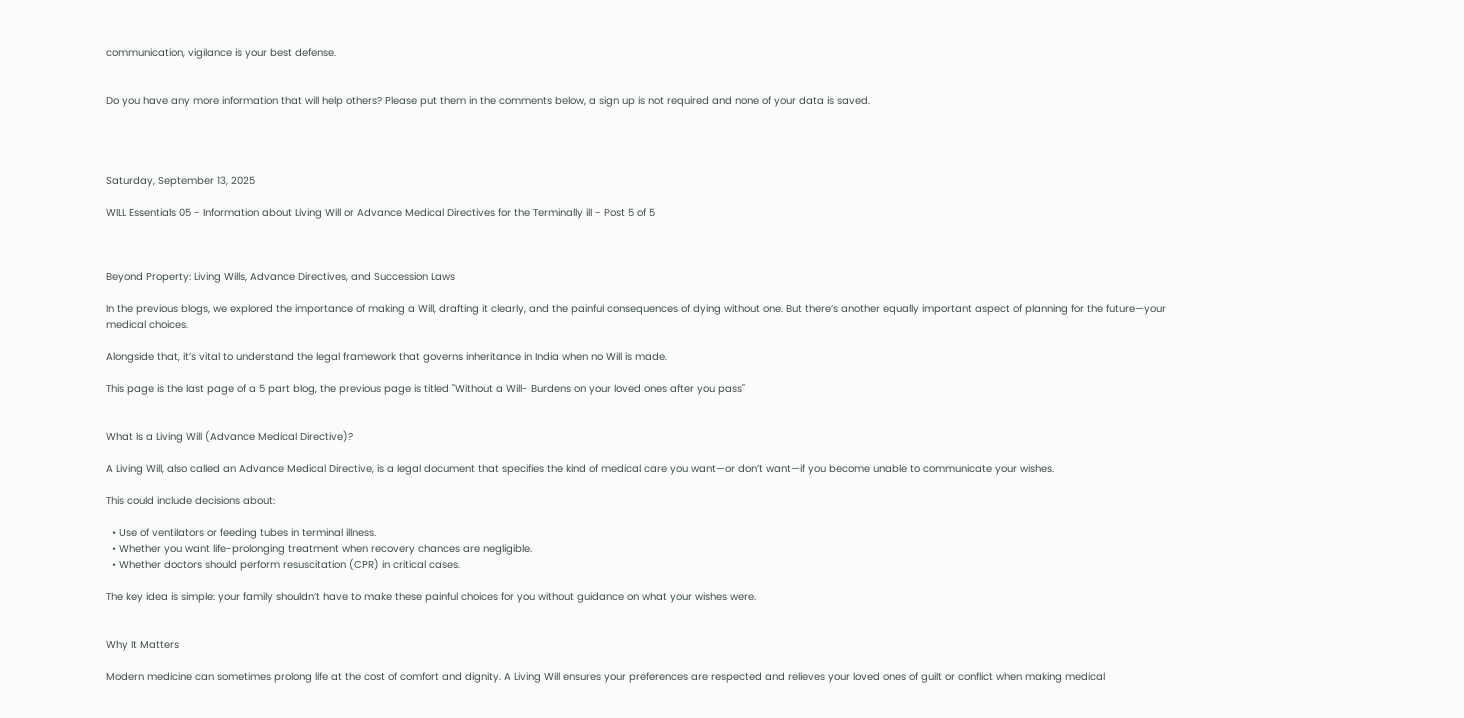communication, vigilance is your best defense.


Do you have any more information that will help others? Please put them in the comments below, a sign up is not required and none of your data is saved.




Saturday, September 13, 2025

WILL Essentials 05 - Information about Living Will or Advance Medical Directives for the Terminally ill - Post 5 of 5



Beyond Property: Living Wills, Advance Directives, and Succession Laws

In the previous blogs, we explored the importance of making a Will, drafting it clearly, and the painful consequences of dying without one. But there’s another equally important aspect of planning for the future—your medical choices.

Alongside that, it’s vital to understand the legal framework that governs inheritance in India when no Will is made.

This page is the last page of a 5 part blog, the previous page is titled "Without a Will- Burdens on your loved ones after you pass"


What Is a Living Will (Advance Medical Directive)?

A Living Will, also called an Advance Medical Directive, is a legal document that specifies the kind of medical care you want—or don’t want—if you become unable to communicate your wishes.

This could include decisions about:

  • Use of ventilators or feeding tubes in terminal illness.
  • Whether you want life-prolonging treatment when recovery chances are negligible.
  • Whether doctors should perform resuscitation (CPR) in critical cases.

The key idea is simple: your family shouldn’t have to make these painful choices for you without guidance on what your wishes were.


Why It Matters

Modern medicine can sometimes prolong life at the cost of comfort and dignity. A Living Will ensures your preferences are respected and relieves your loved ones of guilt or conflict when making medical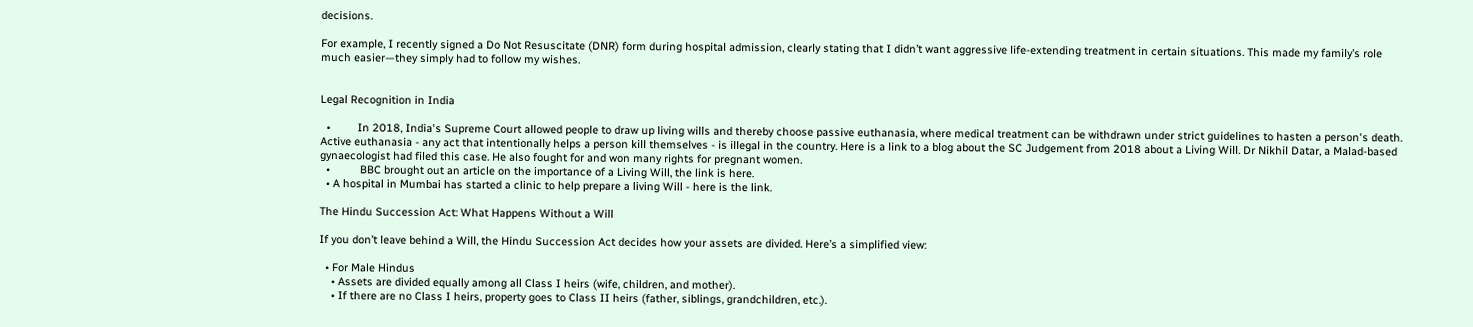decisions.

For example, I recently signed a Do Not Resuscitate (DNR) form during hospital admission, clearly stating that I didn’t want aggressive life-extending treatment in certain situations. This made my family’s role much easier—they simply had to follow my wishes.


Legal Recognition in India

  •         In 2018, India's Supreme Court allowed people to draw up living wills and thereby choose passive euthanasia, where medical treatment can be withdrawn under strict guidelines to hasten a person's death. Active euthanasia - any act that intentionally helps a person kill themselves - is illegal in the country. Here is a link to a blog about the SC Judgement from 2018 about a Living Will. Dr Nikhil Datar, a Malad-based gynaecologist had filed this case. He also fought for and won many rights for pregnant women.
  •          BBC brought out an article on the importance of a Living Will, the link is here.
  • A hospital in Mumbai has started a clinic to help prepare a living Will - here is the link.

The Hindu Succession Act: What Happens Without a Will

If you don’t leave behind a Will, the Hindu Succession Act decides how your assets are divided. Here’s a simplified view:

  • For Male Hindus
    • Assets are divided equally among all Class I heirs (wife, children, and mother).
    • If there are no Class I heirs, property goes to Class II heirs (father, siblings, grandchildren, etc.).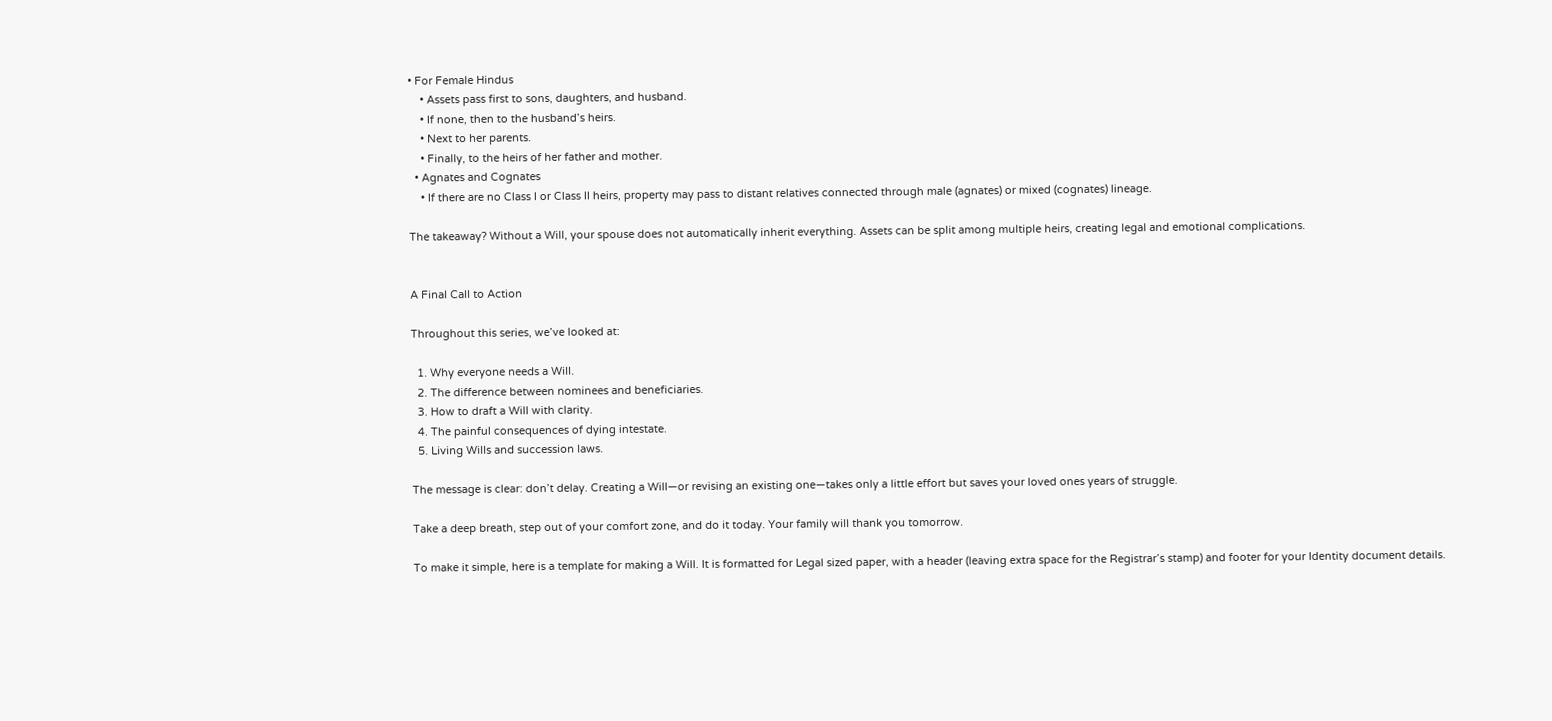• For Female Hindus
    • Assets pass first to sons, daughters, and husband.
    • If none, then to the husband’s heirs.
    • Next to her parents.
    • Finally, to the heirs of her father and mother.
  • Agnates and Cognates
    • If there are no Class I or Class II heirs, property may pass to distant relatives connected through male (agnates) or mixed (cognates) lineage.

The takeaway? Without a Will, your spouse does not automatically inherit everything. Assets can be split among multiple heirs, creating legal and emotional complications.


A Final Call to Action

Throughout this series, we’ve looked at:

  1. Why everyone needs a Will.
  2. The difference between nominees and beneficiaries.
  3. How to draft a Will with clarity.
  4. The painful consequences of dying intestate.
  5. Living Wills and succession laws.

The message is clear: don’t delay. Creating a Will—or revising an existing one—takes only a little effort but saves your loved ones years of struggle.

Take a deep breath, step out of your comfort zone, and do it today. Your family will thank you tomorrow.

To make it simple, here is a template for making a Will. It is formatted for Legal sized paper, with a header (leaving extra space for the Registrar’s stamp) and footer for your Identity document details.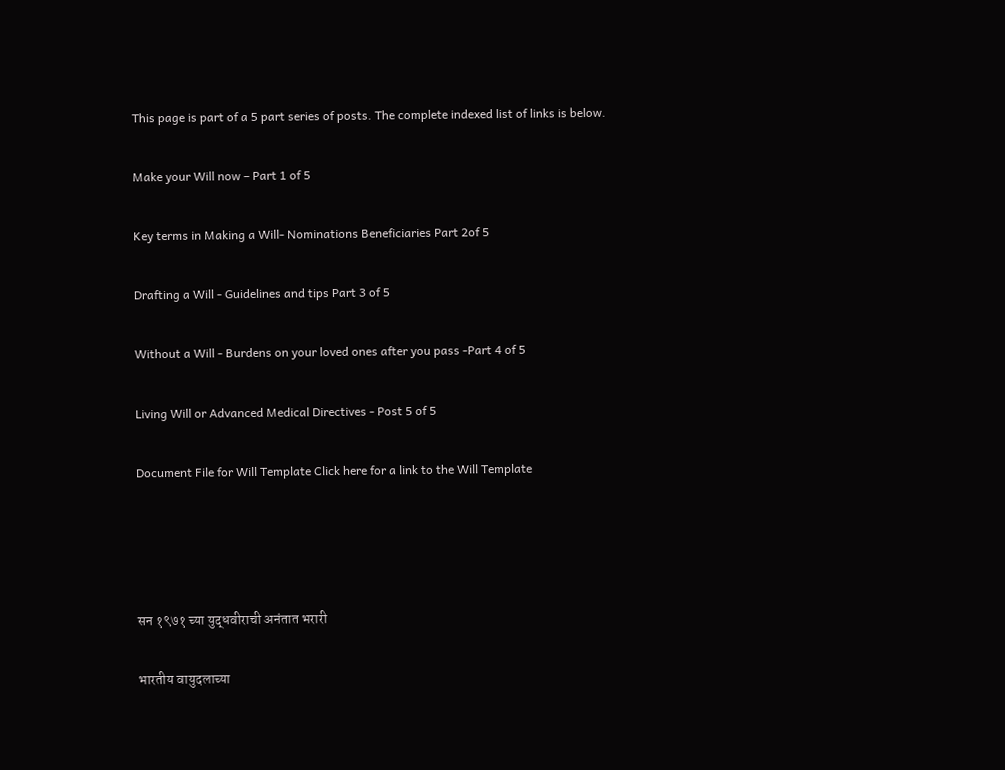This page is part of a 5 part series of posts. The complete indexed list of links is below.

Make your Will now – Part 1 of 5

Key terms in Making a Will- Nominations Beneficiaries Part 2of 5

Drafting a Will - Guidelines and tips Part 3 of 5

Without a Will - Burdens on your loved ones after you pass -Part 4 of 5

Living Will or Advanced Medical Directives - Post 5 of 5

Document File for Will Template Click here for a link to the Will Template




सन १९७१ च्या युद्धवीराची अनंतात भरारी

भारतीय वायुदलाच्या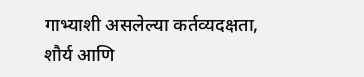गाभ्याशी असलेल्या कर्तव्यदक्षता, शौर्य आणि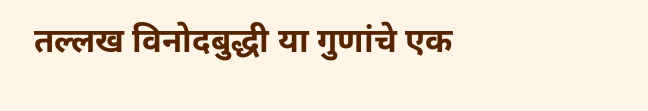तल्लख विनोदबुद्धी या गुणांचे एक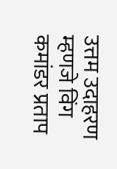उत्तम उदाहरण म्हणजे विंग कमांडर प्रताप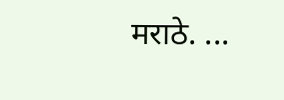मराठे. ...